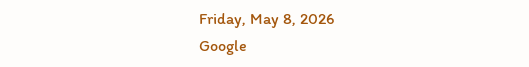Friday, May 8, 2026
Google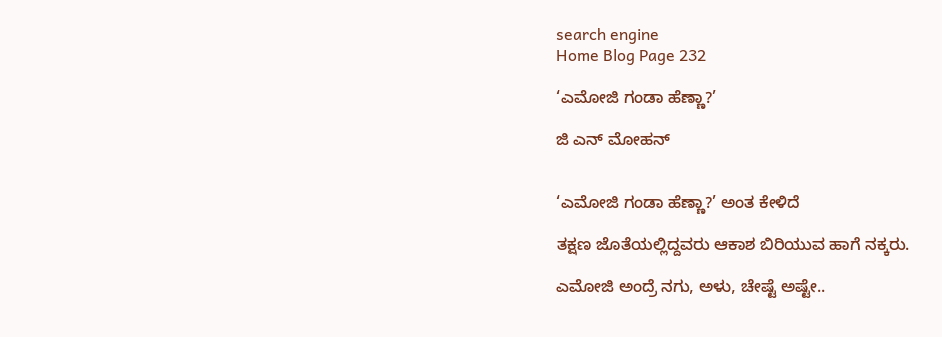search engine
Home Blog Page 232

‘ಎಮೋಜಿ ಗಂಡಾ ಹೆಣ್ಣಾ?’

ಜಿ ಎನ್ ಮೋಹನ್


‘ಎಮೋಜಿ ಗಂಡಾ ಹೆಣ್ಣಾ?’ ಅಂತ ಕೇಳಿದೆ

ತಕ್ಷಣ ಜೊತೆಯಲ್ಲಿದ್ದವರು ಆಕಾಶ ಬಿರಿಯುವ ಹಾಗೆ ನಕ್ಕರು.

ಎಮೋಜಿ ಅಂದ್ರೆ ನಗು, ಅಳು, ಚೇಷ್ಟೆ ಅಷ್ಟೇ..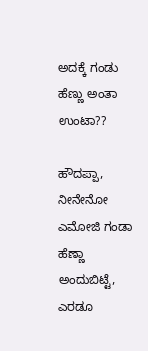ಅದಕ್ಕೆ ಗಂಡು ಹೆಣ್ಣು ಅಂತಾ ಉಂಟಾ??

ಹೌದಪ್ಪಾ, ನೀನೇನೋ ಎಮೋಜಿ ಗಂಡಾ ಹೆಣ್ಣಾ ಅಂದುಬಿಟ್ಟೆ, ಎರಡೂ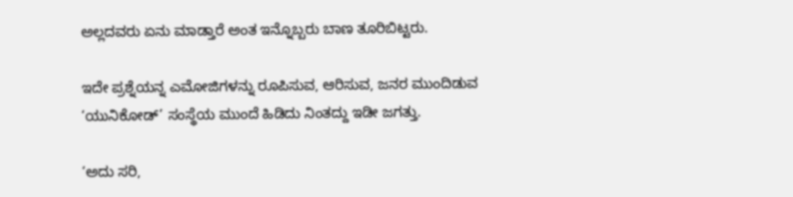ಅಲ್ಲದವರು ಏನು ಮಾಡ್ತಾರೆ ಅಂತ ಇನ್ನೊಬ್ಬರು ಬಾಣ ತೂರಿಬಿಟ್ಟರು.

ಇದೇ ಪ್ರಶ್ನೆಯನ್ನ ಎಮೋಜಿಗಳನ್ನು ರೂಪಿಸುವ, ಆರಿಸುವ, ಜನರ ಮುಂದಿಡುವ ‘ಯುನಿಕೋಡ್’ ಸಂಸ್ಥೆಯ ಮುಂದೆ ಹಿಡಿದು ನಿಂತದ್ದು ಇಡೀ ಜಗತ್ತು.

‘ಅದು ಸರಿ,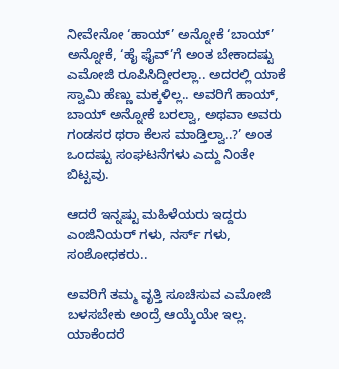ನೀವೇನೋ ‘ಹಾಯ್’ ಅನ್ನೋಕೆ ‘ಬಾಯ್’ ಅನ್ನೋಕೆ, ‘ಹೈ ಫೈವ್’ಗೆ ಅಂತ ಬೇಕಾದಷ್ಟು ಎಮೋಜಿ ರೂಪಿಸಿದ್ದೀರಲ್ಲಾ.. ಅದರಲ್ಲಿ ಯಾಕೆ ಸ್ವಾಮಿ ಹೆಣ್ಣು ಮಕ್ಕಳಿಲ್ಲ.. ಅವರಿಗೆ ಹಾಯ್, ಬಾಯ್ ಅನ್ನೋಕೆ ಬರಲ್ವಾ, ಅಥವಾ ಅವರು ಗಂಡಸರ ಥರಾ ಕೆಲಸ ಮಾಡ್ತಿಲ್ವಾ..?’ ಅಂತ ಒಂದಷ್ಟು ಸಂಘಟನೆಗಳು ಎದ್ದು ನಿಂತೇ ಬಿಟ್ಟವು.

ಆದರೆ ಇನ್ನಷ್ಟು ಮಹಿಳೆಯರು ಇದ್ದರು ಎಂಜಿನಿಯರ್ ಗಳು, ನರ್ಸ್ ಗಳು, ಸಂಶೋಧಕರು..

ಅವರಿಗೆ ತಮ್ಮ ವೃತ್ತಿ ಸೂಚಿಸುವ ಎಮೋಜಿ ಬಳಸಬೇಕು ಅಂದ್ರೆ ಆಯ್ಕೆಯೇ ಇಲ್ಲ. ಯಾಕೆಂದರೆ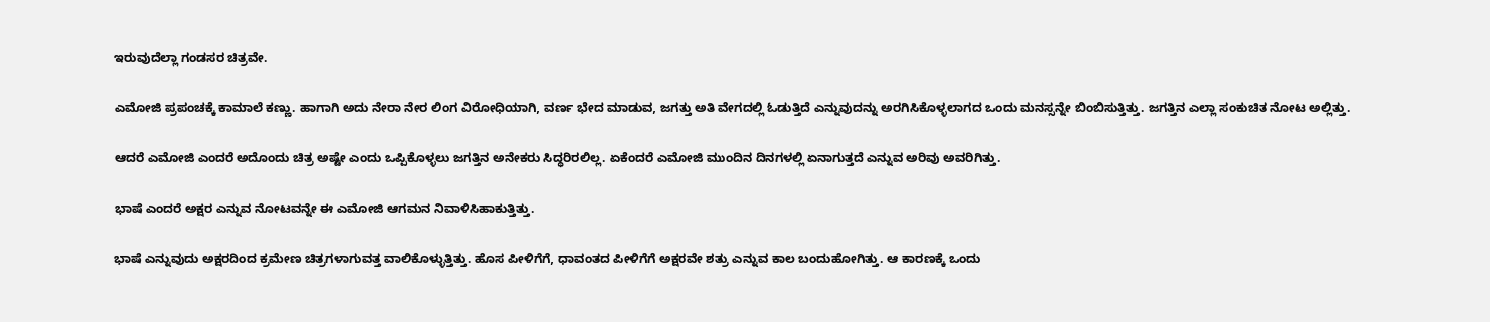ಇರುವುದೆಲ್ಲಾ ಗಂಡಸರ ಚಿತ್ರವೇ.

ಎಮೋಜಿ ಪ್ರಪಂಚಕ್ಕೆ ಕಾಮಾಲೆ ಕಣ್ಣು. ಹಾಗಾಗಿ ಅದು ನೇರಾ ನೇರ ಲಿಂಗ ವಿರೋಧಿಯಾಗಿ, ವರ್ಣ ಭೇದ ಮಾಡುವ, ಜಗತ್ತು ಅತಿ ವೇಗದಲ್ಲಿ ಓಡುತ್ತಿದೆ ಎನ್ನುವುದನ್ನು ಅರಗಿಸಿಕೊಳ್ಳಲಾಗದ ಒಂದು ಮನಸ್ಸನ್ನೇ ಬಿಂಬಿಸುತ್ತಿತ್ತು. ಜಗತ್ತಿನ ಎಲ್ಲಾ ಸಂಕುಚಿತ ನೋಟ ಅಲ್ಲಿತ್ತು.

ಆದರೆ ಎಮೋಜಿ ಎಂದರೆ ಅದೊಂದು ಚಿತ್ರ ಅಷ್ಟೇ ಎಂದು ಒಪ್ಪಿಕೊಳ್ಳಲು ಜಗತ್ತಿನ ಅನೇಕರು ಸಿದ್ಧರಿರಲಿಲ್ಲ. ಏಕೆಂದರೆ ಎಮೋಜಿ ಮುಂದಿನ ದಿನಗಳಲ್ಲಿ ಏನಾಗುತ್ತದೆ ಎನ್ನುವ ಅರಿವು ಅವರಿಗಿತ್ತು.

ಭಾಷೆ ಎಂದರೆ ಅಕ್ಷರ ಎನ್ನುವ ನೋಟವನ್ನೇ ಈ ಎಮೋಜಿ ಆಗಮನ ನಿವಾಳಿಸಿಹಾಕುತ್ತಿತ್ತು.

ಭಾಷೆ ಎನ್ನುವುದು ಅಕ್ಷರದಿಂದ ಕ್ರಮೇಣ ಚಿತ್ರಗಳಾಗುವತ್ತ ವಾಲಿಕೊಳ್ಳುತ್ತಿತ್ತು. ಹೊಸ ಪೀಳಿಗೆಗೆ, ಧಾವಂತದ ಪೀಳಿಗೆಗೆ ಅಕ್ಷರವೇ ಶತ್ರು ಎನ್ನುವ ಕಾಲ ಬಂದುಹೋಗಿತ್ತು. ಆ ಕಾರಣಕ್ಕೆ ಒಂದು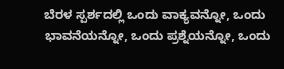ಬೆರಳ ಸ್ಪರ್ಶದಲ್ಲಿ ಒಂದು ವಾಕ್ಯವನ್ನೋ, ಒಂದು ಭಾವನೆಯನ್ನೋ, ಒಂದು ಪ್ರಶ್ನೆಯನ್ನೋ, ಒಂದು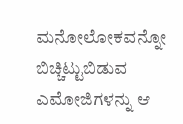ಮನೋಲೋಕವನ್ನೋ ಬಿಚ್ಚಿಟ್ಟುಬಿಡುವ ಎಮೋಜಿಗಳನ್ನು ಆ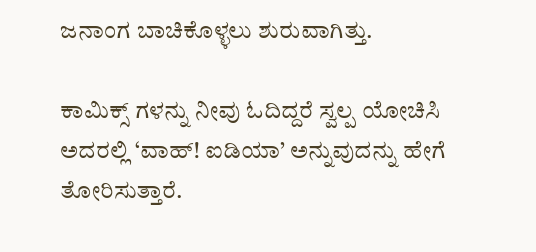ಜನಾಂಗ ಬಾಚಿಕೊಳ್ಳಲು ಶುರುವಾಗಿತ್ತು.

ಕಾಮಿಕ್ಸ್ ಗಳನ್ನು ನೀವು ಓದಿದ್ದರೆ ಸ್ವಲ್ಪ ಯೋಚಿಸಿ ಅದರಲ್ಲಿ ‘ವಾಹ್! ಐಡಿಯಾ’ ಅನ್ನುವುದನ್ನು ಹೇಗೆ ತೋರಿಸುತ್ತಾರೆ.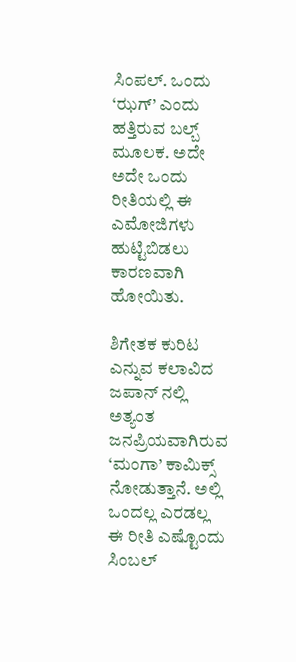ಸಿಂಪಲ್. ಒಂದು ‘ಝಗ್’ ಎಂದು ಹತ್ತಿರುವ ಬಲ್ಬ್ ಮೂಲಕ. ಅದೇ ಅದೇ ಒಂದು ರೀತಿಯಲ್ಲಿ ಈ ಎಮೋಜಿಗಳು ಹುಟ್ಟಿಬಿಡಲು ಕಾರಣವಾಗಿ ಹೋಯಿತು.

ಶಿಗೇತಕ ಕುರಿಟ ಎನ್ನುವ ಕಲಾವಿದ ಜಪಾನ್ ನಲ್ಲಿ ಅತ್ಯಂತ ಜನಪ್ರಿಯವಾಗಿರುವ ‘ಮಂಗಾ’ ಕಾಮಿಕ್ಸ್ ನೋಡುತ್ತಾನೆ. ಅಲ್ಲಿ ಒಂದಲ್ಲ ಎರಡಲ್ಲ ಈ ರೀತಿ ಎಷ್ಟೊಂದು ಸಿಂಬಲ್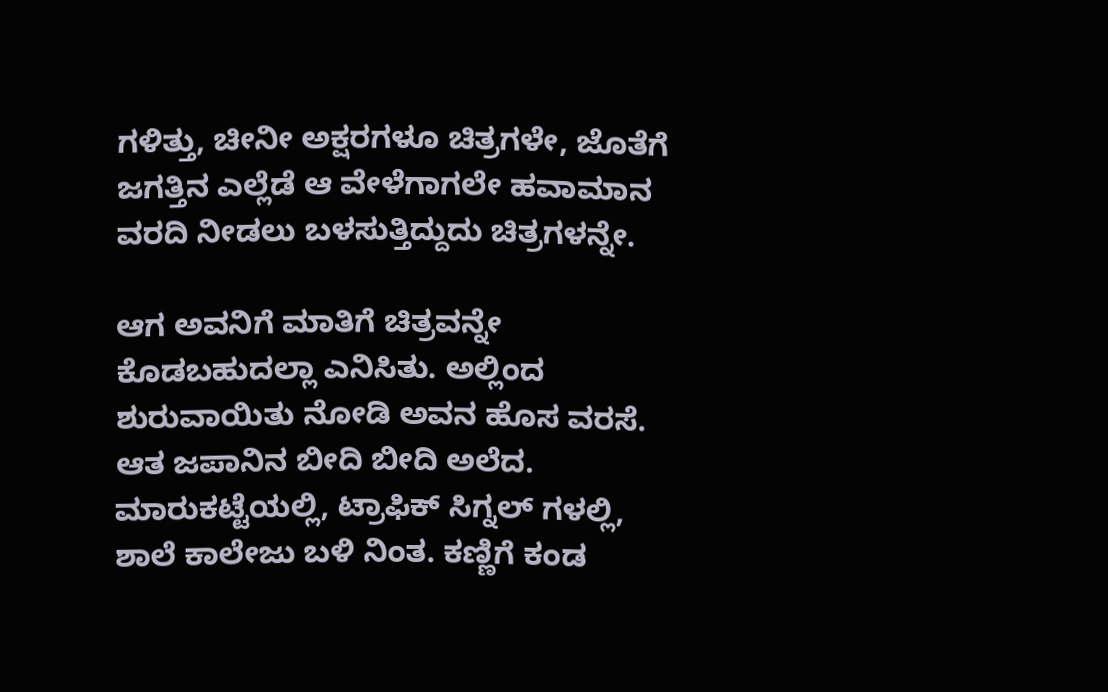ಗಳಿತ್ತು, ಚೀನೀ ಅಕ್ಷರಗಳೂ ಚಿತ್ರಗಳೇ, ಜೊತೆಗೆ ಜಗತ್ತಿನ ಎಲ್ಲೆಡೆ ಆ ವೇಳೆಗಾಗಲೇ ಹವಾಮಾನ ವರದಿ ನೀಡಲು ಬಳಸುತ್ತಿದ್ದುದು ಚಿತ್ರಗಳನ್ನೇ.

ಆಗ ಅವನಿಗೆ ಮಾತಿಗೆ ಚಿತ್ರವನ್ನೇ ಕೊಡಬಹುದಲ್ಲಾ ಎನಿಸಿತು. ಅಲ್ಲಿಂದ ಶುರುವಾಯಿತು ನೋಡಿ ಅವನ ಹೊಸ ವರಸೆ. ಆತ ಜಪಾನಿನ ಬೀದಿ ಬೀದಿ ಅಲೆದ. ಮಾರುಕಟ್ಟೆಯಲ್ಲಿ, ಟ್ರಾಫಿಕ್ ಸಿಗ್ನಲ್ ಗಳಲ್ಲಿ, ಶಾಲೆ ಕಾಲೇಜು ಬಳಿ ನಿಂತ. ಕಣ್ಣಿಗೆ ಕಂಡ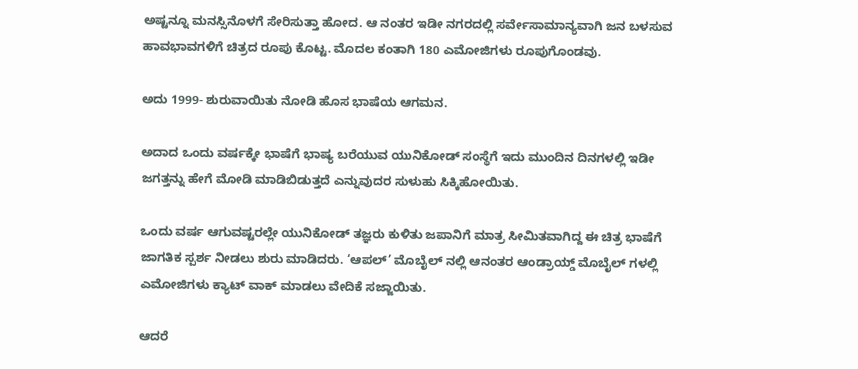ಅಷ್ಟನ್ನೂ ಮನಸ್ಸಿನೊಳಗೆ ಸೇರಿಸುತ್ತಾ ಹೋದ. ಆ ನಂತರ ಇಡೀ ನಗರದಲ್ಲಿ ಸರ್ವೇಸಾಮಾನ್ಯವಾಗಿ ಜನ ಬಳಸುವ ಹಾವಭಾವಗಳಿಗೆ ಚಿತ್ರದ ರೂಪು ಕೊಟ್ಟ. ಮೊದಲ ಕಂತಾಗಿ 180 ಎಮೋಜಿಗಳು ರೂಪುಗೊಂಡವು.

ಅದು 1999- ಶುರುವಾಯಿತು ನೋಡಿ ಹೊಸ ಭಾಷೆಯ ಆಗಮನ.

ಅದಾದ ಒಂದು ವರ್ಷಕ್ಕೇ ಭಾಷೆಗೆ ಭಾಷ್ಯ ಬರೆಯುವ ಯುನಿಕೋಡ್ ಸಂಸ್ಥೆಗೆ ಇದು ಮುಂದಿನ ದಿನಗಳಲ್ಲಿ ಇಡೀ ಜಗತ್ತನ್ನು ಹೇಗೆ ಮೋಡಿ ಮಾಡಿಬಿಡುತ್ತದೆ ಎನ್ನುವುದರ ಸುಳುಹು ಸಿಕ್ಕಿಹೋಯಿತು.

ಒಂದು ವರ್ಷ ಆಗುವಷ್ಟರಲ್ಲೇ ಯುನಿಕೋಡ್ ತಜ್ಞರು ಕುಳಿತು ಜಪಾನಿಗೆ ಮಾತ್ರ ಸೀಮಿತವಾಗಿದ್ದ ಈ ಚಿತ್ರ ಭಾಷೆಗೆ ಜಾಗತಿಕ ಸ್ಪರ್ಶ ನೀಡಲು ಶುರು ಮಾಡಿದರು. ‘ಆಪಲ್’ ಮೊಬೈಲ್ ನಲ್ಲಿ ಆನಂತರ ಆಂಡ್ರಾಯ್ಡ್ ಮೊಬೈಲ್ ಗಳಲ್ಲಿ ಎಮೋಜಿಗಳು ಕ್ಯಾಟ್ ವಾಕ್ ಮಾಡಲು ವೇದಿಕೆ ಸಜ್ಜಾಯಿತು.

ಆದರೆ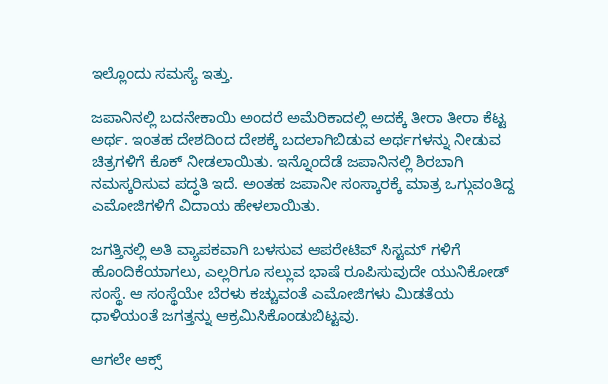ಇಲ್ಲೊಂದು ಸಮಸ್ಯೆ ಇತ್ತು.

ಜಪಾನಿನಲ್ಲಿ ಬದನೇಕಾಯಿ ಅಂದರೆ ಅಮೆರಿಕಾದಲ್ಲಿ ಅದಕ್ಕೆ ತೀರಾ ತೀರಾ ಕೆಟ್ಟ ಅರ್ಥ. ಇಂತಹ ದೇಶದಿಂದ ದೇಶಕ್ಕೆ ಬದಲಾಗಿಬಿಡುವ ಅರ್ಥಗಳನ್ನು ನೀಡುವ ಚಿತ್ರಗಳಿಗೆ ಕೊಕ್ ನೀಡಲಾಯಿತು. ಇನ್ನೊಂದೆಡೆ ಜಪಾನಿನಲ್ಲಿ ಶಿರಬಾಗಿ ನಮಸ್ಕರಿಸುವ ಪದ್ಧತಿ ಇದೆ. ಅಂತಹ ಜಪಾನೀ ಸಂಸ್ಕಾರಕ್ಕೆ ಮಾತ್ರ ಒಗ್ಗುವಂತಿದ್ದ ಎಮೋಜಿಗಳಿಗೆ ವಿದಾಯ ಹೇಳಲಾಯಿತು.

ಜಗತ್ತಿನಲ್ಲಿ ಅತಿ ವ್ಯಾಪಕವಾಗಿ ಬಳಸುವ ಆಪರೇಟಿವ್ ಸಿಸ್ಟಮ್ ಗಳಿಗೆ ಹೊಂದಿಕೆಯಾಗಲು, ಎಲ್ಲರಿಗೂ ಸಲ್ಲುವ ಭಾಷೆ ರೂಪಿಸುವುದೇ ಯುನಿಕೋಡ್ ಸಂಸ್ಥೆ. ಆ ಸಂಸ್ಥೆಯೇ ಬೆರಳು ಕಚ್ಚುವಂತೆ ಎಮೋಜಿಗಳು ಮಿಡತೆಯ ಧಾಳಿಯಂತೆ ಜಗತ್ತನ್ನು ಆಕ್ರಮಿಸಿಕೊಂಡುಬಿಟ್ಟವು.

ಆಗಲೇ ಆಕ್ಸ್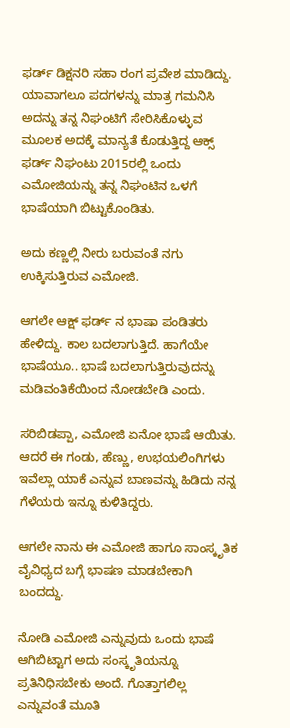ಫರ್ಡ್ ಡಿಕ್ಷನರಿ ಸಹಾ ರಂಗ ಪ್ರವೇಶ ಮಾಡಿದ್ದು. ಯಾವಾಗಲೂ ಪದಗಳನ್ನು ಮಾತ್ರ ಗಮನಿಸಿ ಅದನ್ನು ತನ್ನ ನಿಘಂಟಿಗೆ ಸೇರಿಸಿಕೊಳ್ಳುವ ಮೂಲಕ ಅದಕ್ಕೆ ಮಾನ್ಯತೆ ಕೊಡುತ್ತಿದ್ದ ಆಕ್ಸ್ ಫರ್ಡ್ ನಿಘಂಟು 2015ರಲ್ಲಿ ಒಂದು ಎಮೋಜಿಯನ್ನು ತನ್ನ ನಿಘಂಟಿನ ಒಳಗೆ ಭಾಷೆಯಾಗಿ ಬಿಟ್ಟುಕೊಂಡಿತು.

ಅದು ಕಣ್ಣಲ್ಲಿ ನೀರು ಬರುವಂತೆ ನಗು ಉಕ್ಕಿಸುತ್ತಿರುವ ಎಮೋಜಿ.

ಆಗಲೇ ಆಕ್ಷ್ ಫರ್ಡ್ ನ ಭಾಷಾ ಪಂಡಿತರು ಹೇಳಿದ್ದು. ಕಾಲ ಬದಲಾಗುತ್ತಿದೆ. ಹಾಗೆಯೇ ಭಾಷೆಯೂ.. ಭಾಷೆ ಬದಲಾಗುತ್ತಿರುವುದನ್ನು ಮಡಿವಂತಿಕೆಯಿಂದ ನೋಡಬೇಡಿ ಎಂದು.

ಸರಿಬಿಡಪ್ಪಾ, ಎಮೋಜಿ ಏನೋ ಭಾಷೆ ಆಯಿತು. ಆದರೆ ಈ ಗಂಡು, ಹೆಣ್ಣು, ಉಭಯಲಿಂಗಿಗಳು ಇವೆಲ್ಲಾ ಯಾಕೆ ಎನ್ನುವ ಬಾಣವನ್ನು ಹಿಡಿದು ನನ್ನ ಗೆಳೆಯರು ಇನ್ನೂ ಕುಳಿತಿದ್ದರು.

ಆಗಲೇ ನಾನು ಈ ಎಮೋಜಿ ಹಾಗೂ ಸಾಂಸ್ಕೃತಿಕ ವೈವಿಧ್ಯದ ಬಗ್ಗೆ ಭಾಷಣ ಮಾಡಬೇಕಾಗಿ ಬಂದದ್ದು.

ನೋಡಿ ಎಮೋಜಿ ಎನ್ನುವುದು ಒಂದು ಭಾಷೆ ಆಗಿಬಿಟ್ಟಾಗ ಅದು ಸಂಸ್ಕೃತಿಯನ್ನೂ ಪ್ರತಿನಿಧಿಸಬೇಕು ಅಂದೆ. ಗೊತ್ತಾಗಲಿಲ್ಲ ಎನ್ನುವಂತೆ ಮೂತಿ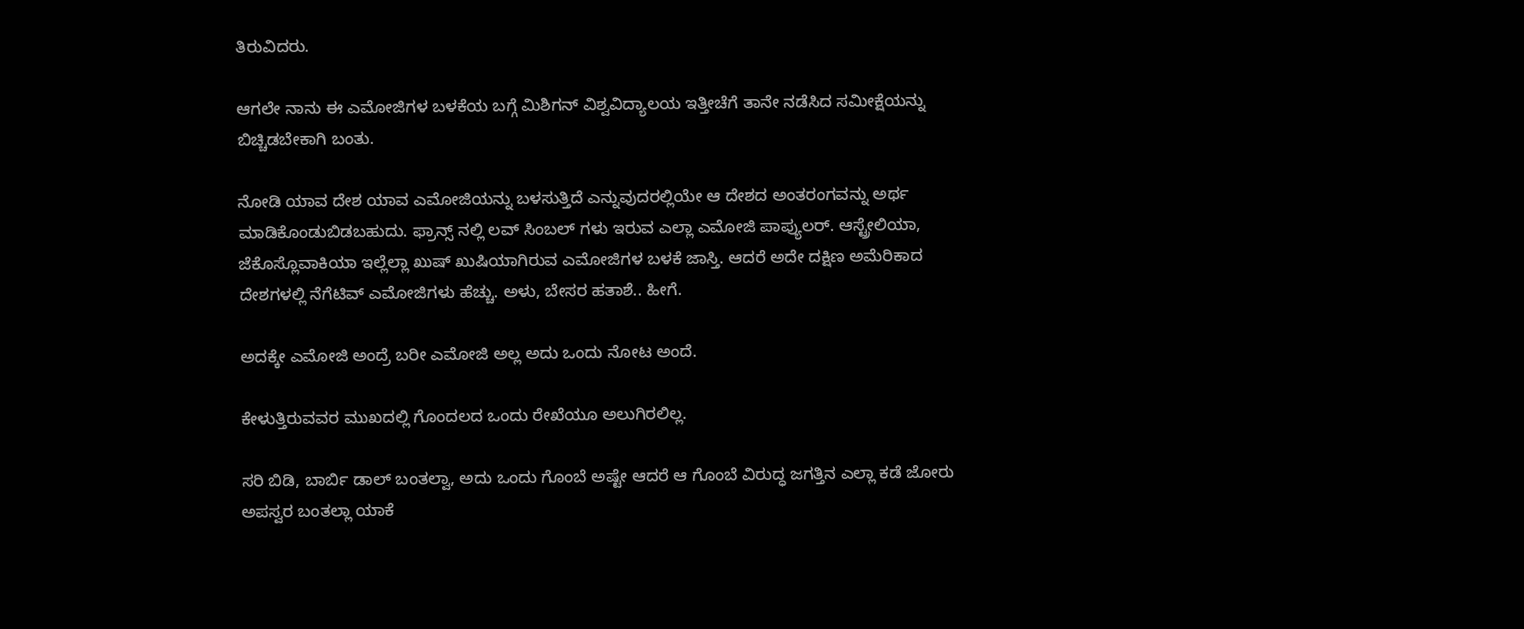ತಿರುವಿದರು.

ಆಗಲೇ ನಾನು ಈ ಎಮೋಜಿಗಳ ಬಳಕೆಯ ಬಗ್ಗೆ ಮಿಶಿಗನ್ ವಿಶ್ವವಿದ್ಯಾಲಯ ಇತ್ತೀಚೆಗೆ ತಾನೇ ನಡೆಸಿದ ಸಮೀಕ್ಷೆಯನ್ನು ಬಿಚ್ಚಿಡಬೇಕಾಗಿ ಬಂತು.

ನೋಡಿ ಯಾವ ದೇಶ ಯಾವ ಎಮೋಜಿಯನ್ನು ಬಳಸುತ್ತಿದೆ ಎನ್ನುವುದರಲ್ಲಿಯೇ ಆ ದೇಶದ ಅಂತರಂಗವನ್ನು ಅರ್ಥ ಮಾಡಿಕೊಂಡುಬಿಡಬಹುದು. ಫ್ರಾನ್ಸ್ ನಲ್ಲಿ ಲವ್ ಸಿಂಬಲ್ ಗಳು ಇರುವ ಎಲ್ಲಾ ಎಮೋಜಿ ಪಾಪ್ಯುಲರ್. ಆಸ್ಟ್ರೇಲಿಯಾ, ಜೆಕೊಸ್ಲೊವಾಕಿಯಾ ಇಲ್ಲೆಲ್ಲಾ ಖುಷ್ ಖುಷಿಯಾಗಿರುವ ಎಮೋಜಿಗಳ ಬಳಕೆ ಜಾಸ್ತಿ. ಆದರೆ ಅದೇ ದಕ್ಷಿಣ ಅಮೆರಿಕಾದ ದೇಶಗಳಲ್ಲಿ ನೆಗೆಟಿವ್ ಎಮೋಜಿಗಳು ಹೆಚ್ಚು. ಅಳು, ಬೇಸರ ಹತಾಶೆ.. ಹೀಗೆ.

ಅದಕ್ಕೇ ಎಮೋಜಿ ಅಂದ್ರೆ ಬರೀ ಎಮೋಜಿ ಅಲ್ಲ ಅದು ಒಂದು ನೋಟ ಅಂದೆ.

ಕೇಳುತ್ತಿರುವವರ ಮುಖದಲ್ಲಿ ಗೊಂದಲದ ಒಂದು ರೇಖೆಯೂ ಅಲುಗಿರಲಿಲ್ಲ.

ಸರಿ ಬಿಡಿ, ಬಾರ್ಬಿ ಡಾಲ್ ಬಂತಲ್ವಾ, ಅದು ಒಂದು ಗೊಂಬೆ ಅಷ್ಟೇ ಆದರೆ ಆ ಗೊಂಬೆ ವಿರುದ್ಧ ಜಗತ್ತಿನ ಎಲ್ಲಾ ಕಡೆ ಜೋರು ಅಪಸ್ವರ ಬಂತಲ್ಲಾ ಯಾಕೆ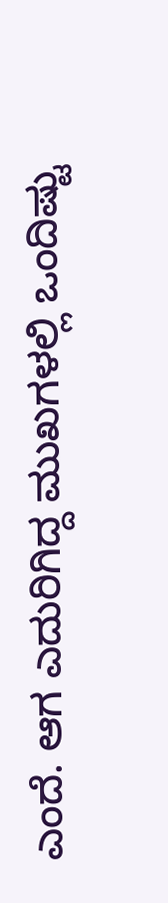ಎಂದೆ. ಆಗ ಎದುರಿಗಿದ್ದ ಮುಖಗಳಲ್ಲಿ ಒಂದಿಷ್ಟು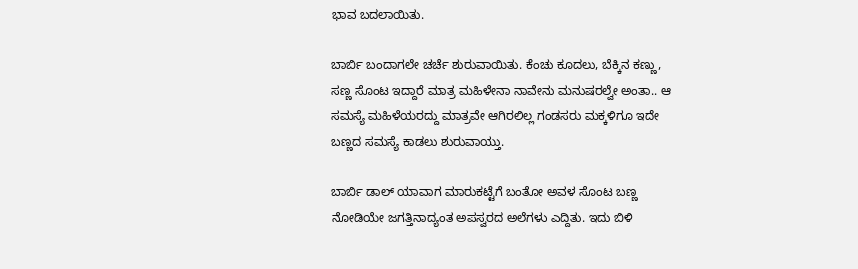ಭಾವ ಬದಲಾಯಿತು.

ಬಾರ್ಬಿ ಬಂದಾಗಲೇ ಚರ್ಚೆ ಶುರುವಾಯಿತು. ಕೆಂಚು ಕೂದಲು, ಬೆಕ್ಕಿನ ಕಣ್ಣು, ಸಣ್ಣ ಸೊಂಟ ಇದ್ದಾರೆ ಮಾತ್ರ ಮಹಿಳೇನಾ ನಾವೇನು ಮನುಷರಲ್ವೇ ಅಂತಾ.. ಆ ಸಮಸ್ಯೆ ಮಹಿಳೆಯರದ್ದು ಮಾತ್ರವೇ ಆಗಿರಲಿಲ್ಲ ಗಂಡಸರು ಮಕ್ಕಳಿಗೂ ಇದೇ ಬಣ್ಣದ ಸಮಸ್ಯೆ ಕಾಡಲು ಶುರುವಾಯ್ತು.

ಬಾರ್ಬಿ ಡಾಲ್ ಯಾವಾಗ ಮಾರುಕಟ್ಟೆಗೆ ಬಂತೋ ಅವಳ ಸೊಂಟ ಬಣ್ಣ ನೋಡಿಯೇ ಜಗತ್ತಿನಾದ್ಯಂತ ಅಪಸ್ವರದ ಅಲೆಗಳು ಎದ್ದಿತು. ಇದು ಬಿಳಿ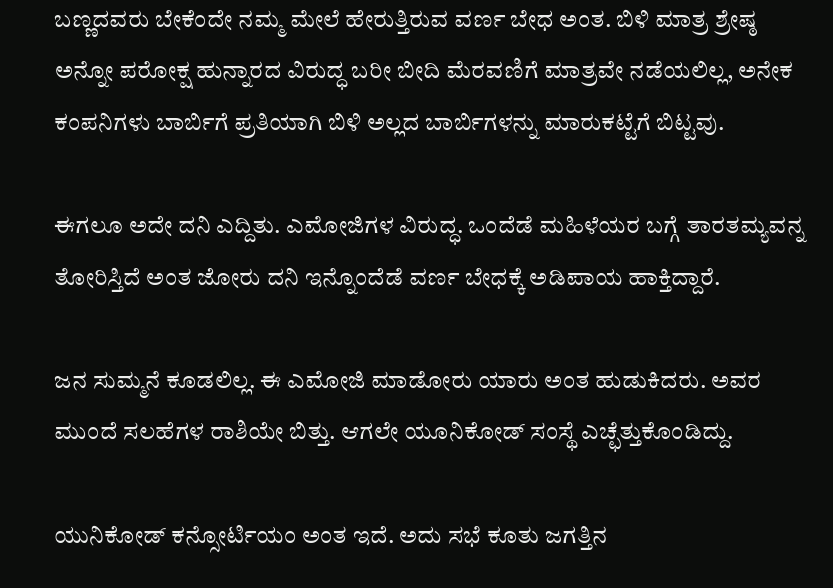ಬಣ್ಣದವರು ಬೇಕೆಂದೇ ನಮ್ಮ ಮೇಲೆ ಹೇರುತ್ತಿರುವ ವರ್ಣ ಬೇಧ ಅಂತ. ಬಿಳಿ ಮಾತ್ರ ಶ್ರೇಷ್ಠ ಅನ್ನೋ ಪರೋಕ್ಷ ಹುನ್ನಾರದ ವಿರುದ್ಧ ಬರೀ ಬೀದಿ ಮೆರವಣಿಗೆ ಮಾತ್ರವೇ ನಡೆಯಲಿಲ್ಲ, ಅನೇಕ ಕಂಪನಿಗಳು ಬಾರ್ಬಿಗೆ ಪ್ರತಿಯಾಗಿ ಬಿಳಿ ಅಲ್ಲದ ಬಾರ್ಬಿಗಳನ್ನು ಮಾರುಕಟ್ಟೆಗೆ ಬಿಟ್ಟವು.

ಈಗಲೂ ಅದೇ ದನಿ ಎದ್ದಿತು. ಎಮೋಜಿಗಳ ವಿರುದ್ಧ. ಒಂದೆಡೆ ಮಹಿಳೆಯರ ಬಗ್ಗೆ ತಾರತಮ್ಯವನ್ನ ತೋರಿಸ್ತಿದೆ ಅಂತ ಜೋರು ದನಿ ಇನ್ನೊಂದೆಡೆ ವರ್ಣ ಬೇಧಕ್ಕೆ ಅಡಿಪಾಯ ಹಾಕ್ತಿದ್ದಾರೆ.

ಜನ ಸುಮ್ಮನೆ ಕೂಡಲಿಲ್ಲ. ಈ ಎಮೋಜಿ ಮಾಡೋರು ಯಾರು ಅಂತ ಹುಡುಕಿದರು. ಅವರ ಮುಂದೆ ಸಲಹೆಗಳ ರಾಶಿಯೇ ಬಿತ್ತು. ಆಗಲೇ ಯೂನಿಕೋಡ್ ಸಂಸ್ಥೆ ಎಚ್ಛೆತ್ತುಕೊಂಡಿದ್ದು.

ಯುನಿಕೋಡ್ ಕನ್ಸೋರ್ಟಿಯಂ ಅಂತ ಇದೆ. ಅದು ಸಭೆ ಕೂತು ಜಗತ್ತಿನ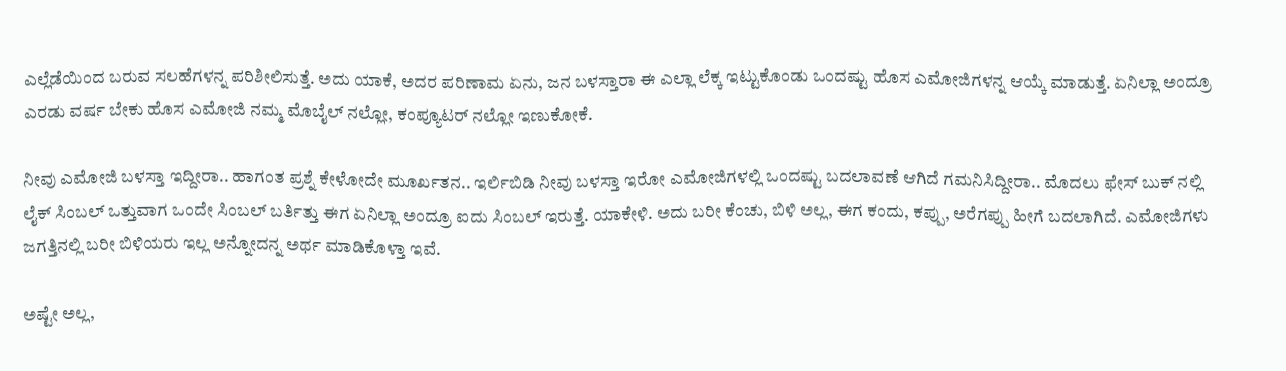ಎಲ್ಲೆಡೆಯಿಂದ ಬರುವ ಸಲಹೆಗಳನ್ನ ಪರಿಶೀಲಿಸುತ್ತೆ. ಅದು ಯಾಕೆ, ಅದರ ಪರಿಣಾಮ ಏನು, ಜನ ಬಳಸ್ತಾರಾ ಈ ಎಲ್ಲಾ ಲೆಕ್ಕ ಇಟ್ಟುಕೊಂಡು ಒಂದಷ್ಟು ಹೊಸ ಎಮೋಜಿಗಳನ್ನ ಆಯ್ಕೆ ಮಾಡುತ್ತೆ. ಏನಿಲ್ಲಾ ಅಂದ್ರೂ ಎರಡು ವರ್ಷ ಬೇಕು ಹೊಸ ಎಮೋಜಿ ನಮ್ಮ ಮೊಬೈಲ್ ನಲ್ಲೋ, ಕಂಪ್ಯೂಟರ್ ನಲ್ಲೋ ಇಣುಕೋಕೆ.

ನೀವು ಎಮೋಜಿ ಬಳಸ್ತಾ ಇದ್ದೀರಾ.. ಹಾಗಂತ ಪ್ರಶ್ನೆ ಕೇಳೋದೇ ಮೂರ್ಖತನ.. ಇರ್ಲಿಬಿಡಿ ನೀವು ಬಳಸ್ತಾ ಇರೋ ಎಮೋಜಿಗಳಲ್ಲಿ ಒಂದಷ್ಟು ಬದಲಾವಣೆ ಆಗಿದೆ ಗಮನಿಸಿದ್ದೀರಾ.. ಮೊದಲು ಫೇಸ್ ಬುಕ್ ನಲ್ಲಿ ಲೈಕ್ ಸಿಂಬಲ್ ಒತ್ತುವಾಗ ಒಂದೇ ಸಿಂಬಲ್ ಬರ್ತಿತ್ತು ಈಗ ಏನಿಲ್ಲಾ ಅಂದ್ರೂ ಐದು ಸಿಂಬಲ್ ಇರುತ್ತೆ. ಯಾಕೇಳಿ. ಅದು ಬರೀ ಕೆಂಚು, ಬಿಳಿ ಅಲ್ಲ, ಈಗ ಕಂದು, ಕಪ್ಪು, ಅರೆಗಪ್ಪು ಹೀಗೆ ಬದಲಾಗಿದೆ. ಎಮೋಜಿಗಳು ಜಗತ್ತಿನಲ್ಲಿ ಬರೀ ಬಿಳಿಯರು ಇಲ್ಲ ಅನ್ನೋದನ್ನ ಅರ್ಥ ಮಾಡಿಕೊಳ್ತಾ ಇವೆ.

ಅಷ್ಟೇ ಅಲ್ಲ,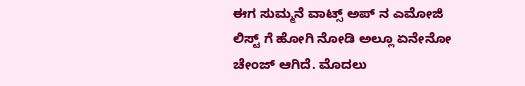ಈಗ ಸುಮ್ಮನೆ ವಾಟ್ಸ್ ಅಪ್ ನ ಎಮೋಜಿ ಲಿಸ್ಟ್ ಗೆ ಹೋಗಿ ನೋಡಿ ಅಲ್ಲೂ ಏನೇನೋ ಚೇಂಜ್ ಆಗಿದೆ. ಮೊದಲು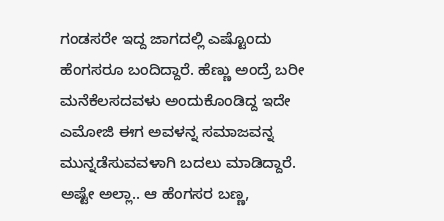ಗಂಡಸರೇ ಇದ್ದ ಜಾಗದಲ್ಲಿ ಎಷ್ಟೊಂದು ಹೆಂಗಸರೂ ಬಂದಿದ್ದಾರೆ. ಹೆಣ್ಣು ಅಂದ್ರೆ ಬರೀ ಮನೆಕೆಲಸದವಳು ಅಂದುಕೊಂಡಿದ್ದ ಇದೇ ಎಮೋಜಿ ಈಗ ಅವಳನ್ನ ಸಮಾಜವನ್ನ ಮುನ್ನಡೆಸುವವಳಾಗಿ ಬದಲು ಮಾಡಿದ್ದಾರೆ. ಅಷ್ಟೇ ಅಲ್ಲಾ.. ಆ ಹೆಂಗಸರ ಬಣ್ಣ,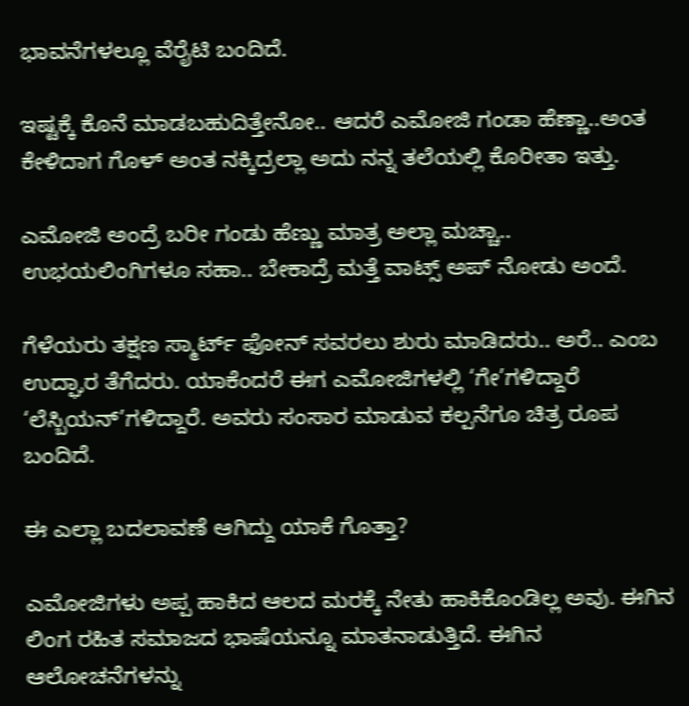ಭಾವನೆಗಳಲ್ಲೂ ವೆರೈಟಿ ಬಂದಿದೆ.

ಇಷ್ಟಕ್ಕೆ ಕೊನೆ ಮಾಡಬಹುದಿತ್ತೇನೋ.. ಆದರೆ ಎಮೋಜಿ ಗಂಡಾ ಹೆಣ್ಣಾ..ಅಂತ ಕೇಳಿದಾಗ ಗೊಳ್ ಅಂತ ನಕ್ಕಿದ್ರಲ್ಲಾ ಅದು ನನ್ನ ತಲೆಯಲ್ಲಿ ಕೊರೀತಾ ಇತ್ತು.

ಎಮೋಜಿ ಅಂದ್ರೆ ಬರೀ ಗಂಡು ಹೆಣ್ಣು ಮಾತ್ರ ಅಲ್ಲಾ ಮಚ್ಚಾ.. ಉಭಯಲಿಂಗಿಗಳೂ ಸಹಾ.. ಬೇಕಾದ್ರೆ ಮತ್ತೆ ವಾಟ್ಸ್ ಅಪ್ ನೋಡು ಅಂದೆ.

ಗೆಳೆಯರು ತಕ್ಷಣ ಸ್ಮಾರ್ಟ್ ಫೋನ್ ಸವರಲು ಶುರು ಮಾಡಿದರು.. ಅರೆ.. ಎಂಬ ಉದ್ಘಾರ ತೆಗೆದರು. ಯಾಕೆಂದರೆ ಈಗ ಎಮೋಜಿಗಳಲ್ಲಿ ‘ಗೇ’ಗಳಿದ್ದಾರೆ ‘ಲೆಸ್ಬಿಯನ್’ಗಳಿದ್ದಾರೆ. ಅವರು ಸಂಸಾರ ಮಾಡುವ ಕಲ್ಪನೆಗೂ ಚಿತ್ರ ರೂಪ ಬಂದಿದೆ.

ಈ ಎಲ್ಲಾ ಬದಲಾವಣೆ ಆಗಿದ್ದು ಯಾಕೆ ಗೊತ್ತಾ?

ಎಮೋಜಿಗಳು ಅಪ್ಪ ಹಾಕಿದ ಆಲದ ಮರಕ್ಕೆ ನೇತು ಹಾಕಿಕೊಂಡಿಲ್ಲ ಅವು. ಈಗಿನ ಲಿಂಗ ರಹಿತ ಸಮಾಜದ ಭಾಷೆಯನ್ನೂ ಮಾತನಾಡುತ್ತಿದೆ. ಈಗಿನ ಆಲೋಚನೆಗಳನ್ನು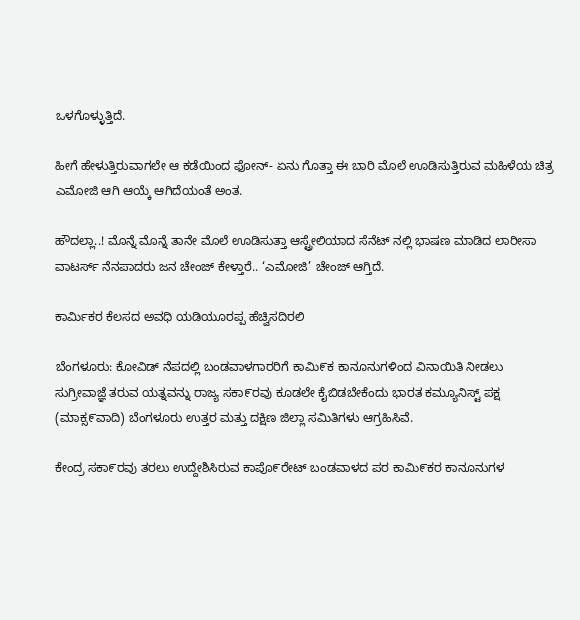ಒಳಗೊಳ್ಳುತ್ತಿದೆ.

ಹೀಗೆ ಹೇಳುತ್ತಿರುವಾಗಲೇ ಆ ಕಡೆಯಿಂದ ಫೋನ್- ಏನು ಗೊತ್ತಾ ಈ ಬಾರಿ ಮೊಲೆ ಊಡಿಸುತ್ತಿರುವ ಮಹಿಳೆಯ ಚಿತ್ರ ಎಮೋಜಿ ಆಗಿ ಆಯ್ಕೆ ಆಗಿದೆಯಂತೆ ಅಂತ.

ಹೌದಲ್ಲಾ..! ಮೊನ್ನೆ ಮೊನ್ನೆ ತಾನೇ ಮೊಲೆ ಊಡಿಸುತ್ತಾ ಆಸ್ಟ್ರೇಲಿಯಾದ ಸೆನೆಟ್ ನಲ್ಲಿ ಭಾಷಣ ಮಾಡಿದ ಲಾರೀಸಾ ವಾಟರ್ಸ್ ನೆನಪಾದರು ಜನ ಚೇಂಜ್ ಕೇಳ್ತಾರೆ.. ‘ಎಮೋಜಿ’ ಚೇಂಜ್ ಆಗ್ತಿದೆ.

ಕಾರ್ಮಿಕರ ಕೆಲಸದ ಅವಧಿ ಯಡಿಯೂರಪ್ಪ ಹೆಚ್ವಿಸದಿರಲಿ

ಬೆಂಗಳೂರು: ಕೋವಿಡ್ ನೆಪದಲ್ಲಿ ಬಂಡವಾಳಗಾರರಿಗೆ ಕಾಮಿ೯ಕ ಕಾನೂನುಗಳಿಂದ ವಿನಾಯಿತಿ ನೀಡಲು ಸುಗ್ರೀವಾಜ್ಞೆ ತರುವ ಯತ್ನವನ್ನು ರಾಜ್ಯ ಸಕಾ೯ರವು ಕೂಡಲೇ ಕೈಬಿಡಬೇಕೆಂದು ಭಾರತ ಕಮ್ಯೂನಿಸ್ಟ್ ಪಕ್ಷ (ಮಾಕ್ಸ೯ವಾದಿ) ಬೆಂಗಳೂರು ಉತ್ತರ ಮತ್ತು ದಕ್ಷಿಣ ಜಿಲ್ಲಾ ಸಮಿತಿಗಳು ಆಗ್ರಹಿಸಿವೆ.

ಕೇಂದ್ರ ಸಕಾ೯ರವು ತರಲು ಉದ್ದೇಶಿಸಿರುವ ಕಾಪೊ೯ರೇಟ್ ಬಂಡವಾಳದ ಪರ ಕಾಮಿ೯ಕರ ಕಾನೂನುಗಳ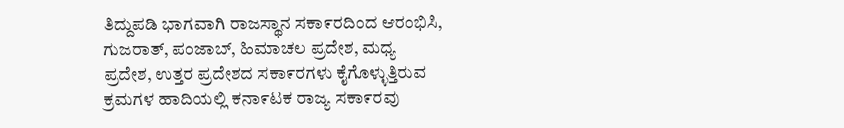ತಿದ್ದುಪಡಿ ಭಾಗವಾಗಿ ರಾಜಸ್ಥಾನ ಸಕಾ೯ರದಿಂದ ಆರಂಭಿಸಿ, ಗುಜರಾತ್, ಪಂಜಾಬ್, ಹಿಮಾಚಲ ಪ್ರದೇಶ, ಮಧ್ಯ ಪ್ರದೇಶ, ಉತ್ತರ ಪ್ರದೇಶದ ಸಕಾ೯ರಗಳು ಕೈಗೊಳ್ಳುತ್ತಿರುವ ಕ್ರಮಗಳ ಹಾದಿಯಲ್ಲಿ ಕನಾ೯ಟಕ ರಾಜ್ಯ ಸಕಾ೯ರವು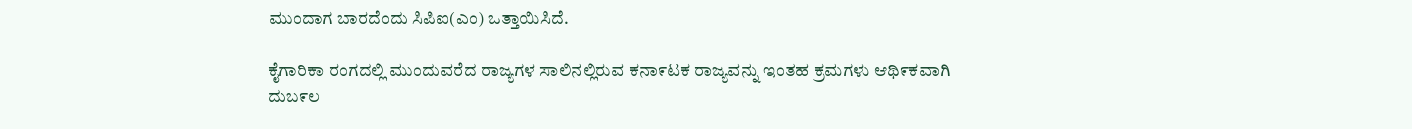ಮುಂದಾಗ ಬಾರದೆಂದು ಸಿಪಿಐ(ಎಂ) ಒತ್ತಾಯಿಸಿದೆ.

ಕೈಗಾರಿಕಾ ರಂಗದಲ್ಲಿ ಮುಂದುವರೆದ ರಾಜ್ಯಗಳ ಸಾಲಿನಲ್ಲಿರುವ ಕನಾ೯ಟಕ ರಾಜ್ಯವನ್ನು ಇಂತಹ ಕ್ರಮಗಳು ಆಥಿ೯ಕವಾಗಿ ದುಬ೯ಲ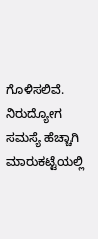ಗೊಳಿಸಲಿವೆ. ನಿರುದ್ಯೋಗ ಸಮಸ್ಯೆ ಹೆಚ್ಚಾಗಿ ಮಾರುಕಟ್ಟೆಯಲ್ಲಿ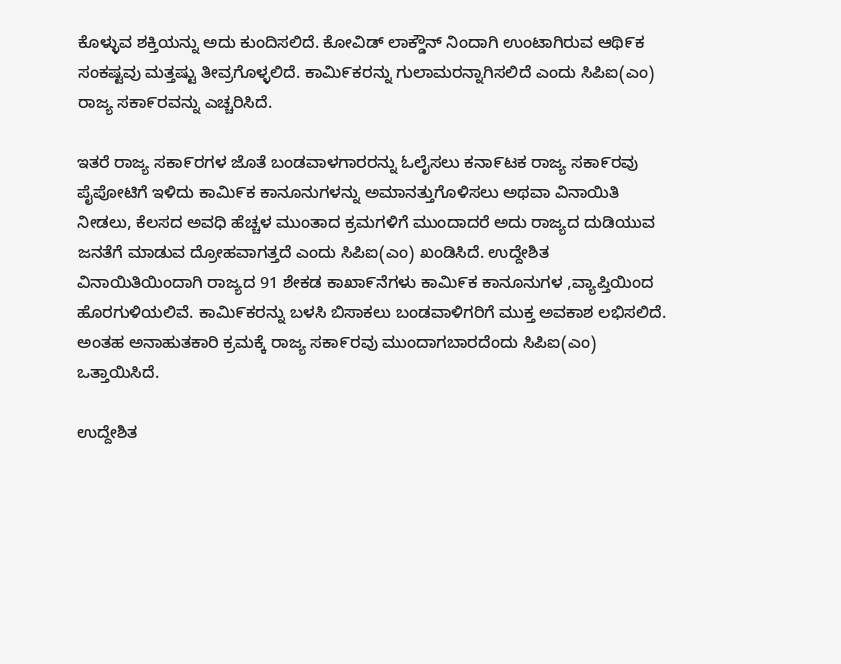ಕೊಳ್ಳುವ ಶಕ್ತಿಯನ್ನು ಅದು ಕುಂದಿಸಲಿದೆ. ಕೋವಿಡ್ ಲಾಕ್ಡೌನ್ ನಿಂದಾಗಿ ಉಂಟಾಗಿರುವ ಆಥಿ೯ಕ ಸಂಕಷ್ಟವು ಮತ್ತಷ್ಟು ತೀವ್ರಗೊಳ್ಳಲಿದೆ. ಕಾಮಿ೯ಕರನ್ನು ಗುಲಾಮರನ್ನಾಗಿಸಲಿದೆ ಎಂದು ಸಿಪಿಐ(ಎಂ) ರಾಜ್ಯ ಸಕಾ೯ರವನ್ನು ಎಚ್ಚರಿಸಿದೆ.

ಇತರೆ ರಾಜ್ಯ ಸಕಾ೯ರಗಳ ಜೊತೆ ಬಂಡವಾಳಗಾರರನ್ನು ಓಲೈಸಲು ಕನಾ೯ಟಕ ರಾಜ್ಯ ಸಕಾ೯ರವು ಪೈಪೋಟಿಗೆ ಇಳಿದು ಕಾಮಿ೯ಕ ಕಾನೂನುಗಳನ್ನು ಅಮಾನತ್ತುಗೊಳಿಸಲು ಅಥವಾ ವಿನಾಯಿತಿ ನೀಡಲು, ಕೆಲಸದ ಅವಧಿ ಹೆಚ್ಚಳ ಮುಂತಾದ ಕ್ರಮಗಳಿಗೆ ಮುಂದಾದರೆ ಅದು ರಾಜ್ಯದ ದುಡಿಯುವ ಜನತೆಗೆ ಮಾಡುವ ದ್ರೋಹವಾಗತ್ತದೆ ಎಂದು ಸಿಪಿಐ(ಎಂ) ಖಂಡಿಸಿದೆ. ಉದ್ದೇಶಿತ ವಿನಾಯಿತಿಯಿಂದಾಗಿ ರಾಜ್ಯದ 91 ಶೇಕಡ ಕಾಖಾ೯ನೆಗಳು ಕಾಮಿ೯ಕ ಕಾನೂನುಗಳ ,ವ್ಯಾಪ್ತಿಯಿಂದ ಹೊರಗುಳಿಯಲಿವೆ. ಕಾಮಿ೯ಕರನ್ನು ಬಳಸಿ ಬಿಸಾಕಲು ಬಂಡವಾಳಿಗರಿಗೆ ಮುಕ್ತ ಅವಕಾಶ ಲಭಿಸಲಿದೆ. ಅಂತಹ ಅನಾಹುತಕಾರಿ ಕ್ರಮಕ್ಕೆ ರಾಜ್ಯ ಸಕಾ೯ರವು ಮುಂದಾಗಬಾರದೆಂದು ಸಿಪಿಐ(ಎಂ) ಒತ್ತಾಯಿಸಿದೆ.

ಉದ್ದೇಶಿತ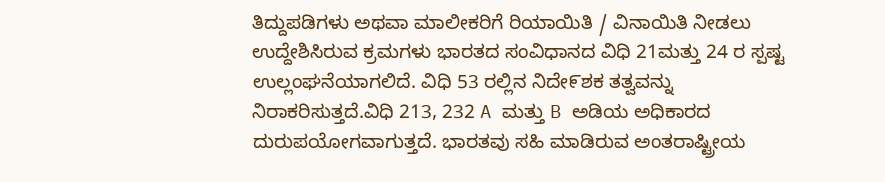ತಿದ್ದುಪಡಿಗಳು ಅಥವಾ ಮಾಲೀಕರಿಗೆ ರಿಯಾಯಿತಿ / ವಿನಾಯಿತಿ ನೀಡಲು ಉದ್ದೇಶಿಸಿರುವ ಕ್ರಮಗಳು ಭಾರತದ ಸಂವಿಧಾನದ ವಿಧಿ 21ಮತ್ತು 24 ರ ಸ್ಪಷ್ಟ ಉಲ್ಲಂಘನೆಯಾಗಲಿದೆ. ವಿಧಿ 53 ರಲ್ಲಿನ ನಿದೇ೯ಶಕ ತತ್ವವನ್ನು ನಿರಾಕರಿಸುತ್ತದೆ.ವಿಧಿ 213, 232 A ಮತ್ತು B ಅಡಿಯ ಅಧಿಕಾರದ ದುರುಪಯೋಗವಾಗುತ್ತದೆ. ಭಾರತವು ಸಹಿ ಮಾಡಿರುವ ಅಂತರಾಷ್ಟ್ರೀಯ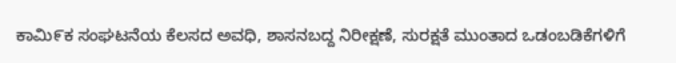ಕಾಮಿ೯ಕ ಸಂಘಟನೆಯ ಕೆಲಸದ ಅವಧಿ, ಶಾಸನಬದ್ದ ನಿರೀಕ್ಷಣೆ, ಸುರಕ್ಷತೆ ಮುಂತಾದ ಒಡಂಬಡಿಕೆಗಳಿಗೆ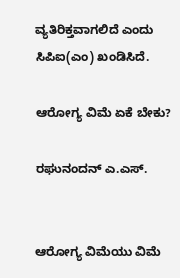ವ್ಯತಿರಿಕ್ತವಾಗಲಿದೆ ಎಂದು ಸಿಪಿಐ(ಎಂ) ಖಂಡಿಸಿದೆ.

ಆರೋಗ್ಯ ವಿಮೆ ಏಕೆ‌ ಬೇಕು?

ರಘುನಂದನ್ ಎ.ಎಸ್.


ಆರೋಗ್ಯ ವಿಮೆಯು ವಿಮೆ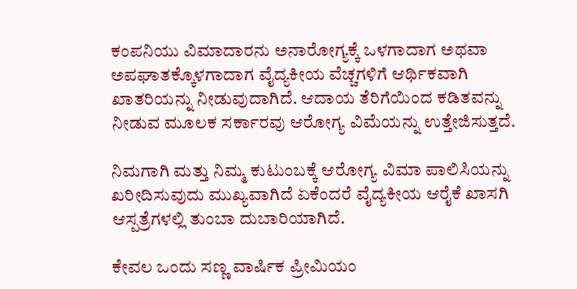ಕಂಪನಿಯು ವಿಮಾದಾರನು ಅನಾರೋಗ್ಯಕ್ಕೆ ಒಳಗಾದಾಗ ಅಥವಾ ಅಪಘಾತಕ್ಕೊಳಗಾದಾಗ ವೈದ್ಯಕೀಯ ವೆಚ್ಚಗಳಿಗೆ ಆರ್ಥಿಕವಾಗಿ ಖಾತರಿಯನ್ನು ನೀಡುವುದಾಗಿದೆ. ಆದಾಯ ತೆರಿಗೆಯಿಂದ ಕಡಿತವನ್ನು ನೀಡುವ ಮೂಲಕ ಸರ್ಕಾರವು ಆರೋಗ್ಯ ವಿಮೆಯನ್ನು ಉತ್ತೇಜಿಸುತ್ತದೆ.

ನಿಮಗಾಗಿ ಮತ್ತು ನಿಮ್ಮ ಕುಟುಂಬಕ್ಕೆ ಆರೋಗ್ಯ ವಿಮಾ ಪಾಲಿಸಿಯನ್ನು ಖರೀದಿಸುವುದು ಮುಖ್ಯವಾಗಿದೆ ಏಕೆಂದರೆ ವೈದ್ಯಕೀಯ ಆರೈಕೆ ಖಾಸಗಿ ಆಸ್ಪತ್ರೆಗಳಲ್ಲಿ ತುಂಬಾ ದುಬಾರಿಯಾಗಿದೆ.

ಕೇವಲ ಒಂದು ಸಣ್ಣ ವಾರ್ಷಿಕ ಪ್ರೀಮಿಯಂ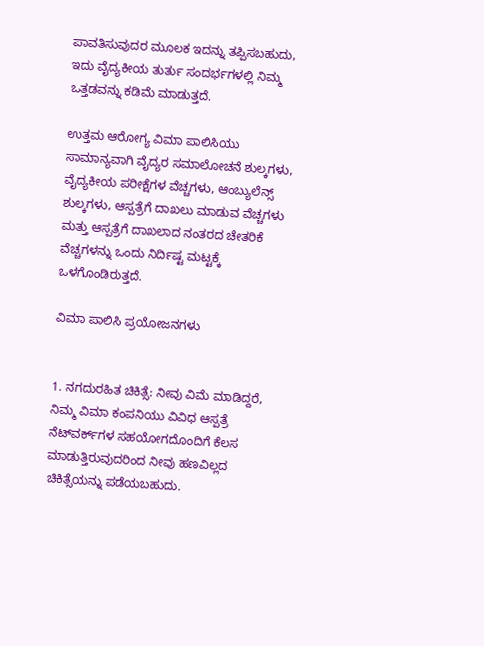ಪಾವತಿಸುವುದರ ಮೂಲಕ ಇದನ್ನು ತಪ್ಪಿಸಬಹುದು, ಇದು ವೈದ್ಯಕೀಯ ತುರ್ತು ಸಂದರ್ಭಗಳಲ್ಲಿ ನಿಮ್ಮ ಒತ್ತಡವನ್ನು ಕಡಿಮೆ ಮಾಡುತ್ತದೆ.

ಉತ್ತಮ ಆರೋಗ್ಯ ವಿಮಾ ಪಾಲಿಸಿಯು ಸಾಮಾನ್ಯವಾಗಿ ವೈದ್ಯರ ಸಮಾಲೋಚನೆ ಶುಲ್ಕಗಳು, ವೈದ್ಯಕೀಯ ಪರೀಕ್ಷೆಗಳ ವೆಚ್ಚಗಳು, ಆಂಬ್ಯುಲೆನ್ಸ್ ಶುಲ್ಕಗಳು, ಆಸ್ಪತ್ರೆಗೆ ದಾಖಲು ಮಾಡುವ ವೆಚ್ಚಗಳು ಮತ್ತು ಆಸ್ಪತ್ರೆಗೆ ದಾಖಲಾದ ನಂತರದ ಚೇತರಿಕೆ ವೆಚ್ಚಗಳನ್ನು ಒಂದು ನಿರ್ದಿಷ್ಟ ಮಟ್ಟಕ್ಕೆ ಒಳಗೊಂಡಿರುತ್ತದೆ.

ವಿಮಾ ಪಾಲಿಸಿ ಪ್ರಯೋಜನಗಳು


1. ನಗದುರಹಿತ ಚಿಕಿತ್ಸೆ: ನೀವು ವಿಮೆ ಮಾಡಿದ್ದರೆ, ನಿಮ್ಮ ವಿಮಾ ಕಂಪನಿಯು ವಿವಿಧ ಆಸ್ಪತ್ರೆ ನೆಟ್‌ವರ್ಕ್‌ಗಳ ಸಹಯೋಗದೊಂದಿಗೆ ಕೆಲಸ ಮಾಡುತ್ತಿರುವುದರಿಂದ ನೀವು ಹಣವಿಲ್ಲದ ಚಿಕಿತ್ಸೆಯನ್ನು ಪಡೆಯಬಹುದು.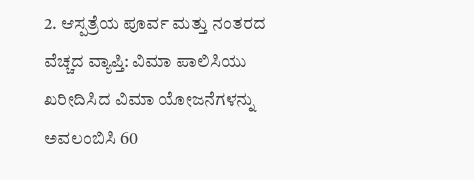2. ಆಸ್ಪತ್ರೆಯ ಪೂರ್ವ ಮತ್ತು ನಂತರದ ವೆಚ್ಚದ ವ್ಯಾಪ್ತಿ: ವಿಮಾ ಪಾಲಿಸಿಯು ಖರೀದಿಸಿದ ವಿಮಾ ಯೋಜನೆಗಳನ್ನು ಅವಲಂಬಿಸಿ 60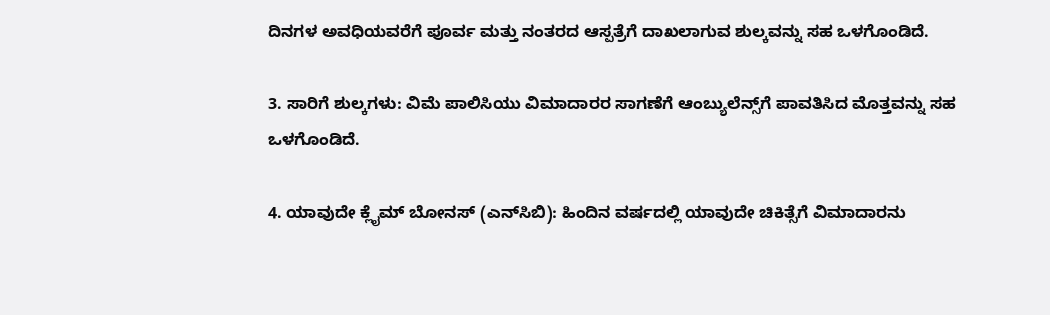ದಿನಗಳ ಅವಧಿಯವರೆಗೆ ಪೂರ್ವ ಮತ್ತು ನಂತರದ ಆಸ್ಪತ್ರೆಗೆ ದಾಖಲಾಗುವ ಶುಲ್ಕವನ್ನು ಸಹ ಒಳಗೊಂಡಿದೆ.

3. ಸಾರಿಗೆ ಶುಲ್ಕಗಳು: ವಿಮೆ ಪಾಲಿಸಿಯು ವಿಮಾದಾರರ ಸಾಗಣೆಗೆ ಆಂಬ್ಯುಲೆನ್ಸ್‌ಗೆ ಪಾವತಿಸಿದ ಮೊತ್ತವನ್ನು ಸಹ ಒಳಗೊಂಡಿದೆ.

4. ಯಾವುದೇ ಕ್ಲೈಮ್ ಬೋನಸ್ (ಎನ್‌ಸಿಬಿ): ಹಿಂದಿನ ವರ್ಷದಲ್ಲಿ ಯಾವುದೇ ಚಿಕಿತ್ಸೆಗೆ ವಿಮಾದಾರನು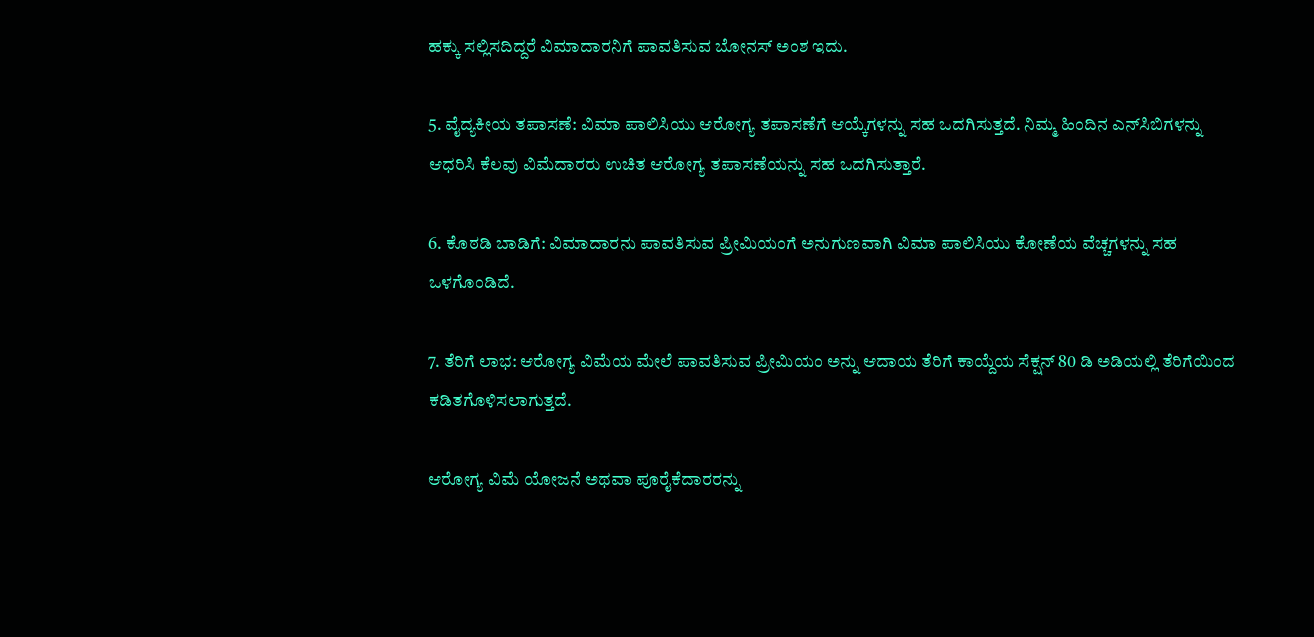ಹಕ್ಕು ಸಲ್ಲಿಸದಿದ್ದರೆ ವಿಮಾದಾರನಿಗೆ ಪಾವತಿಸುವ ಬೋನಸ್ ಅಂಶ ಇದು.

5. ವೈದ್ಯಕೀಯ ತಪಾಸಣೆ: ವಿಮಾ ಪಾಲಿಸಿಯು ಆರೋಗ್ಯ ತಪಾಸಣೆಗೆ ಆಯ್ಕೆಗಳನ್ನು ಸಹ ಒದಗಿಸುತ್ತದೆ. ನಿಮ್ಮ ಹಿಂದಿನ ಎನ್‌ಸಿಬಿಗಳನ್ನು ಆಧರಿಸಿ ಕೆಲವು ವಿಮೆದಾರರು ಉಚಿತ ಆರೋಗ್ಯ ತಪಾಸಣೆಯನ್ನು ಸಹ ಒದಗಿಸುತ್ತಾರೆ.

6. ಕೊಠಡಿ ಬಾಡಿಗೆ: ವಿಮಾದಾರನು ಪಾವತಿಸುವ ಪ್ರೀಮಿಯಂಗೆ ಅನುಗುಣವಾಗಿ ವಿಮಾ ಪಾಲಿಸಿಯು ಕೋಣೆಯ ವೆಚ್ಚಗಳನ್ನು ಸಹ ಒಳಗೊಂಡಿದೆ.

7. ತೆರಿಗೆ ಲಾಭ: ಆರೋಗ್ಯ ವಿಮೆಯ ಮೇಲೆ ಪಾವತಿಸುವ ಪ್ರೀಮಿಯಂ ಅನ್ನು ಆದಾಯ ತೆರಿಗೆ ಕಾಯ್ದೆಯ ಸೆಕ್ಷನ್ 80 ಡಿ ಅಡಿಯಲ್ಲಿ ತೆರಿಗೆಯಿಂದ ಕಡಿತಗೊಳಿಸಲಾಗುತ್ತದೆ.

ಆರೋಗ್ಯ ವಿಮೆ ಯೋಜನೆ ಅಥವಾ ಪೂರೈಕೆದಾರರನ್ನು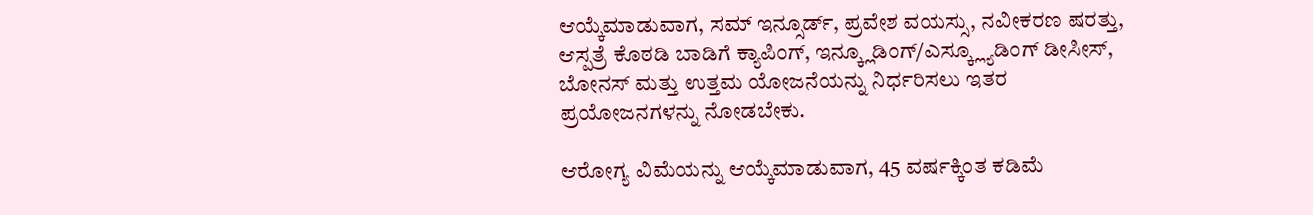ಆಯ್ಕೆಮಾಡುವಾಗ, ಸಮ್ ಇನ್ಸೂರ್ಡ್, ಪ್ರವೇಶ ವಯಸ್ಸು, ನವೀಕರಣ ಷರತ್ತು, ಆಸ್ಪತ್ರೆ ಕೊಠಡಿ ಬಾಡಿಗೆ ಕ್ಯಾಪಿಂಗ್, ಇನ್ಕ್ಲೂಡಿಂಗ್/ಎಸ್ಕ್ಲ್ಯೂಡಿಂಗ್ ಡೀಸೀಸ್, ಬೋನಸ್ ಮತ್ತು ಉತ್ತಮ ಯೋಜನೆಯನ್ನು ನಿರ್ಧರಿಸಲು ಇತರ ಪ್ರಯೋಜನಗಳನ್ನು ನೋಡಬೇಕು.

ಆರೋಗ್ಯ ವಿಮೆಯನ್ನು ಆಯ್ಕೆಮಾಡುವಾಗ, 45 ವರ್ಷಕ್ಕಿಂತ ಕಡಿಮೆ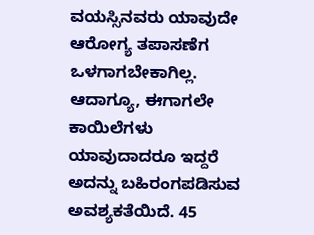ವಯಸ್ಸಿನವರು ಯಾವುದೇ ಆರೋಗ್ಯ ತಪಾಸಣೆಗ ಒಳಗಾಗಬೇಕಾಗಿಲ್ಲ. ಆದಾಗ್ಯೂ, ಈಗಾಗಲೇ ಕಾಯಿಲೆಗಳು ಯಾವುದಾದರೂ ಇದ್ದರೆ ಅದನ್ನು ಬಹಿರಂಗಪಡಿಸುವ ಅವಶ್ಯಕತೆಯಿದೆ. 45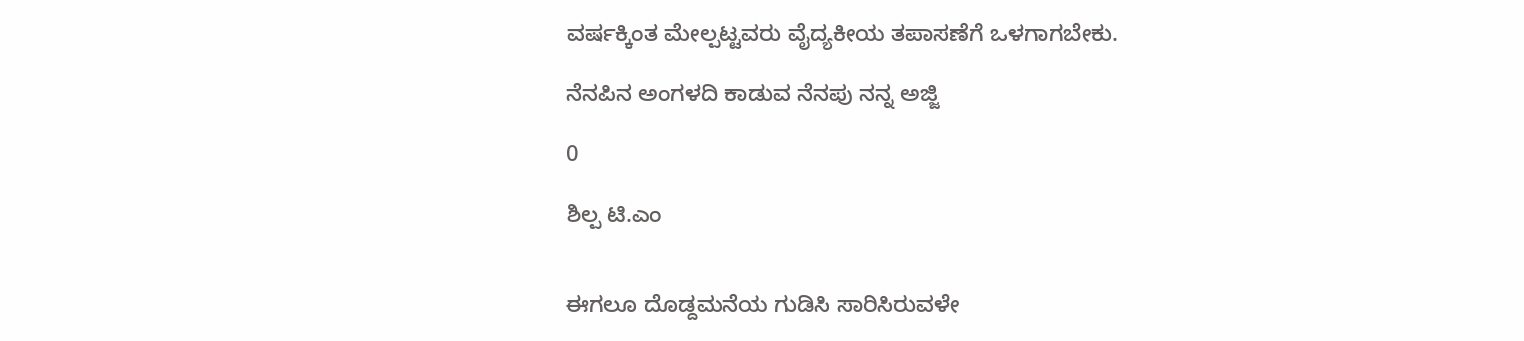ವರ್ಷಕ್ಕಿಂತ ಮೇಲ್ಪಟ್ಟವರು ವೈದ್ಯಕೀಯ ತಪಾಸಣೆಗೆ ಒಳಗಾಗಬೇಕು.

ನೆನಪಿನ ಅಂಗಳದಿ ಕಾಡುವ ನೆನಪು ನನ್ನ ಅಜ್ಜಿ

0

ಶಿಲ್ಪ ಟಿ.ಎಂ


ಈಗಲೂ ದೊಡ್ದಮನೆಯ ಗುಡಿಸಿ ಸಾರಿಸಿರುವಳೇ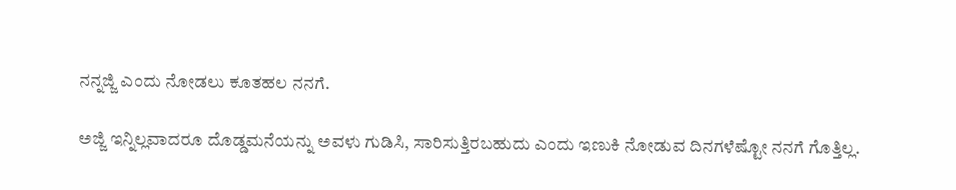ನನ್ನಜ್ಜಿ‌ ಎಂದು ನೋಡಲು ಕೂತಹಲ ನನಗೆ.

ಅಜ್ಜಿ‌ ಇನ್ನಿಲ್ಲವಾದರೂ ದೊಡ್ಡಮನೆಯನ್ನು ಅವಳು ಗುಡಿಸಿ, ಸಾರಿಸುತ್ತಿರಬಹುದು ಎಂದು‌ ಇಣುಕಿ ನೋಡುವ ದಿನಗಳೆಷ್ಟೋ ನನಗೆ ಗೊತ್ತಿಲ್ಲ.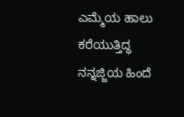ಎಮ್ಮೆಯ ಹಾಲು ಕರೆಯುತ್ತಿದ್ಧ ನನ್ನಜ್ಜಿಯ ಹಿಂದೆ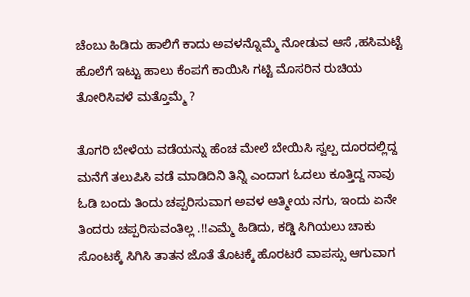ಚೆಂಬು ಹಿಡಿದು ಹಾಲಿಗೆ ಕಾದು ಅವಳನ್ನೊಮ್ಮೆ ನೋಡುವ ಆಸೆ ,ಹಸಿಮಟ್ಟೆ ಹೊಲೆಗೆ ಇಟ್ಟು ಹಾಲು ಕೆಂಪಗೆ ಕಾಯಿಸಿ ಗಟ್ಟಿ ಮೊಸರಿನ ರುಚಿಯ ತೋರಿಸಿವಳೆ ಮತ್ತೊಮ್ಮೆ ?

ತೊಗರಿ ಬೇಳೆಯ ವಡೆಯನ್ನು ಹೆಂಚ ಮೇಲೆ ಬೇಯಿಸಿ ಸ್ವಲ್ಪ ದೂರದಲ್ಲಿದ್ದ ಮನೆಗೆ ತಲುಪಿಸಿ ವಡೆ ಮಾಡಿದಿನಿ ತಿನ್ನಿ ಎಂದಾಗ ಓದಲು ಕೂತ್ತಿದ್ದ ನಾವು ಓಡಿ ಬಂದು ತಿಂದು ಚಪ್ಪರಿಸುವಾಗ ಅವಳ ಆತ್ಮೀಯ ನಗು, ಇಂದು ಏನೇ ತಿಂದರು ಚಪ್ಪರಿಸುವಂತಿಲ್ಲ .!!ಎಮ್ಮೆ ಹಿಡಿದು, ಕಡ್ಡಿ ಸಿಗಿಯಲು ಚಾಕು ಸೊಂಟಕ್ಕೆ ಸಿಗಿಸಿ ತಾತನ ಜೊತೆ ತೊಟಕ್ಕೆ ಹೊರಟರೆ ವಾಪಸ್ಸು ಆಗುವಾಗ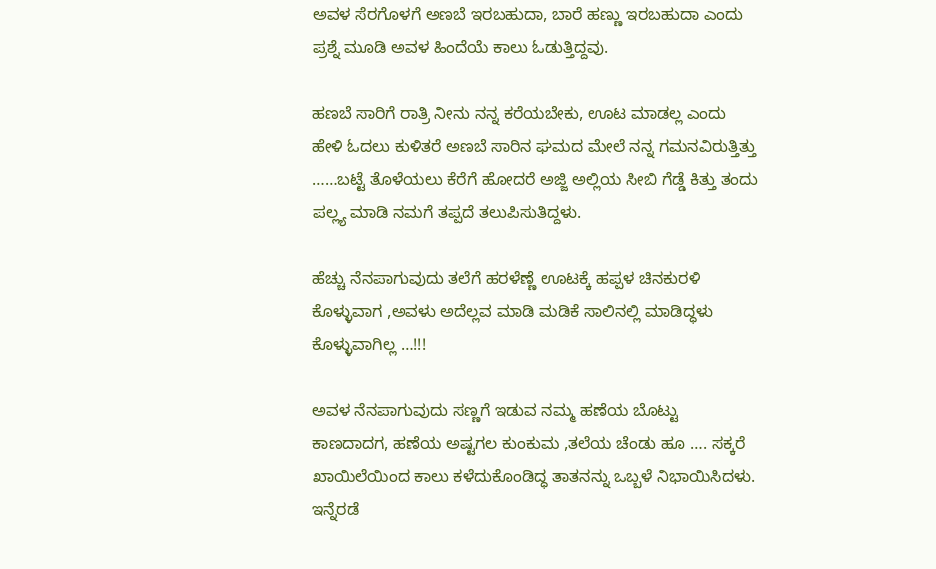ಅವಳ ಸೆರಗೊಳಗೆ ಅಣಬೆ ಇರಬಹುದಾ, ಬಾರೆ ಹಣ್ಣು ಇರಬಹುದಾ ಎಂದು ಪ್ರಶ್ನೆ ಮೂಡಿ ಅವಳ ಹಿಂದೆಯೆ ಕಾಲು ಓಡುತ್ತಿದ್ದವು.

ಹಣಬೆ ಸಾರಿಗೆ ರಾತ್ರಿ ನೀನು ನನ್ನ ಕರೆಯಬೇಕು, ಊಟ ಮಾಡಲ್ಲ ಎಂದು ಹೇಳಿ ಓದಲು ಕುಳಿತರೆ ಅಣಬೆ ಸಾರಿನ ಘಮದ ಮೇಲೆ ನನ್ನ ಗಮನವಿರುತ್ತಿತ್ತು ……ಬಟ್ಟೆ ತೊಳೆಯಲು ಕೆರೆಗೆ ಹೋದರೆ ಅಜ್ಜಿ ಅಲ್ಲಿಯ ಸೀಬಿ ಗೆಡ್ಡೆ ಕಿತ್ತು ತಂದು ಪಲ್ಲ್ಯ ಮಾಡಿ ನಮಗೆ ತಪ್ಪದೆ ತಲುಪಿಸುತಿದ್ದಳು.

ಹೆಚ್ಚು ನೆನಪಾಗುವುದು ತಲೆಗೆ ಹರಳೆಣ್ಣೆ ಊಟಕ್ಕೆ ಹಪ್ಪಳ ಚಿನಕುರಳಿ ಕೊಳ್ಳುವಾಗ ,ಅವಳು ಅದೆಲ್ಲವ ಮಾಡಿ ಮಡಿಕೆ ಸಾಲಿನಲ್ಲಿ ಮಾಡಿದ್ಧಳು ಕೊಳ್ಳುವಾಗಿಲ್ಲ …!!!

ಅವಳ ನೆನಪಾಗುವುದು ಸಣ್ಣಗೆ ಇಡುವ ನಮ್ಮ ಹಣೆಯ ಬೊಟ್ಟು ಕಾಣದಾದಗ, ಹಣೆಯ ಅಷ್ಟಗಲ ಕುಂಕುಮ ,ತಲೆಯ ಚೆಂಡು ಹೂ …. ಸಕ್ಕರೆ ಖಾಯಿಲೆಯಿಂದ ಕಾಲು ಕಳೆದುಕೊಂಡಿದ್ಧ ತಾತನನ್ನು ಒಬ್ಬಳೆ ನಿಭಾಯಿಸಿದಳು. ಇನ್ನೆರಡೆ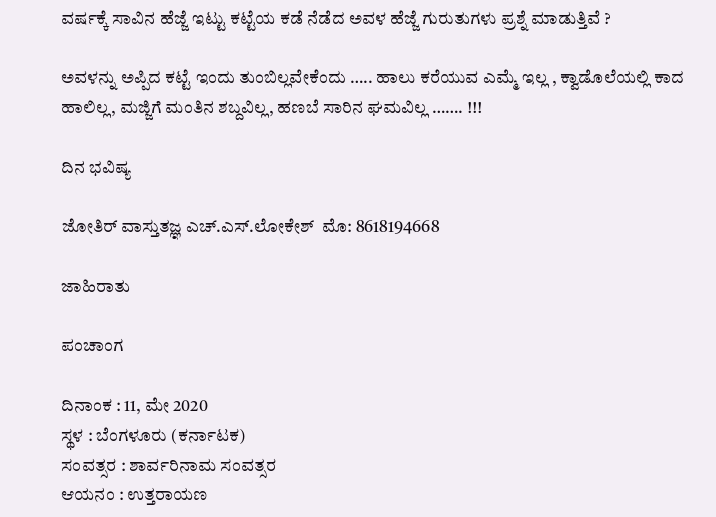ವರ್ಷಕ್ಕೆ ಸಾವಿನ ಹೆಜ್ಜೆ ಇಟ್ಟು ಕಟ್ಟೆಯ ಕಡೆ ನೆಡೆದ ಅವಳ ಹೆಜ್ಜೆ ಗುರುತುಗಳು ಪ್ರಶ್ನೆ ಮಾಡುತ್ತಿವೆ ?

ಅವಳನ್ನು ಅಪ್ಪಿದ ಕಟ್ಟೆ ಇಂದು ತುಂಬಿಲ್ಲವೇಕೆಂದು ….. ಹಾಲು ಕರೆಯುವ ಎಮ್ಮೆ ಇಲ್ಲ , ಕ್ವಾಡೊಲೆಯಲ್ಲಿ ಕಾದ ಹಾಲಿಲ್ಲ, ಮಜ್ಜಿಗೆ ಮಂತಿನ ಶಬ್ದವಿಲ್ಲ, ಹಣಬೆ ಸಾರಿನ ಘಮವಿಲ್ಲ ……. !!!

ದಿನ ಭವಿಷ್ಯ

ಜೋತಿರ್ ವಾಸ್ತುತಜ್ಞ ಎಚ್.ಎಸ್.ಲೋಕೇಶ್  ಮೊ: 8618194668

ಜಾಹಿರಾತು

ಪಂಚಾಂಗ

ದಿನಾಂಕ : 11, ಮೇ 2020
ಸ್ಥಳ : ಬೆಂಗಳೂರು (ಕರ್ನಾಟಕ)
ಸಂವತ್ಸರ : ಶಾರ್ವರಿನಾಮ ಸಂವತ್ಸರ
ಆಯನಂ : ಉತ್ತರಾಯಣ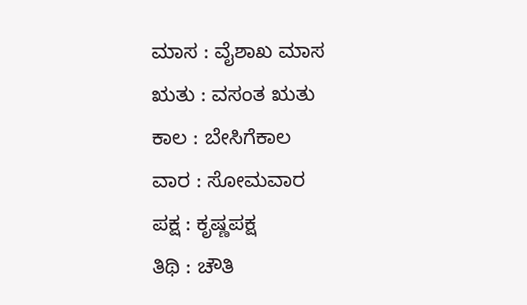ಮಾಸ : ವೈಶಾಖ ಮಾಸ
ಋತು : ವಸಂತ ಋತು
ಕಾಲ : ಬೇಸಿಗೆಕಾಲ
ವಾರ : ಸೋಮವಾರ
ಪಕ್ಷ : ಕೃಷ್ಣಪಕ್ಷ
ತಿಥಿ : ಚೌತಿ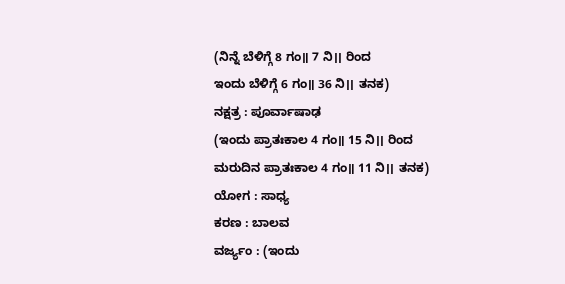(ನಿನ್ನೆ ಬೆಳಿಗ್ಗೆ 8 ಗಂ॥ 7 ನಿ।। ರಿಂದ
ಇಂದು ಬೆಳಿಗ್ಗೆ 6 ಗಂ॥ 36 ನಿ।। ತನಕ)
ನಕ್ಷತ್ರ : ಪೂರ್ವಾಷಾಢ
(ಇಂದು ಪ್ರಾತಃಕಾಲ 4 ಗಂ॥ 15 ನಿ।। ರಿಂದ
ಮರುದಿನ ಪ್ರಾತಃಕಾಲ 4 ಗಂ॥ 11 ನಿ।। ತನಕ)
ಯೋಗ : ಸಾಧ್ಯ
ಕರಣ : ಬಾಲವ
ವರ್ಜ್ಯಂ : (ಇಂದು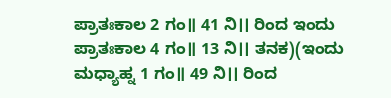ಪ್ರಾತಃಕಾಲ 2 ಗಂ॥ 41 ನಿ।। ರಿಂದ ಇಂದು ಪ್ರಾತಃಕಾಲ 4 ಗಂ॥ 13 ನಿ।। ತನಕ)(ಇಂದು ಮಧ್ಯಾಹ್ನ 1 ಗಂ॥ 49 ನಿ।। ರಿಂದ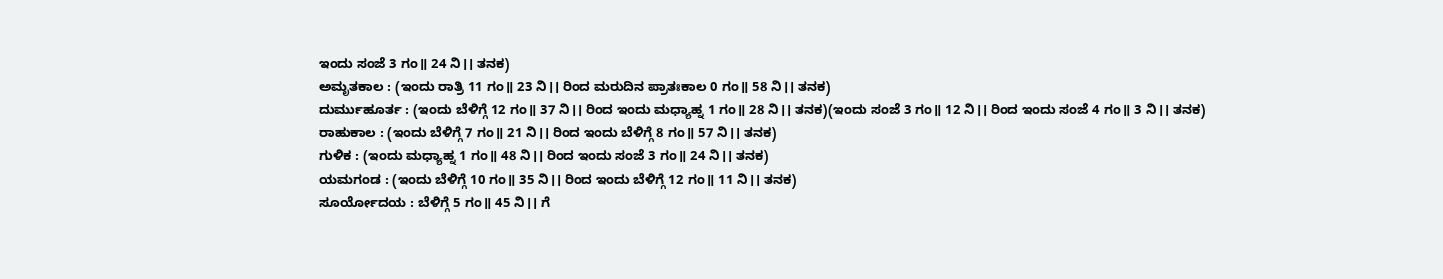ಇಂದು ಸಂಜೆ 3 ಗಂ॥ 24 ನಿ।। ತನಕ)
ಅಮೃತಕಾಲ : (ಇಂದು ರಾತ್ರಿ 11 ಗಂ॥ 23 ನಿ।। ರಿಂದ ಮರುದಿನ ಪ್ರಾತಃಕಾಲ 0 ಗಂ॥ 58 ನಿ।। ತನಕ)
ದುರ್ಮುಹೂರ್ತ : (ಇಂದು ಬೆಳಿಗ್ಗೆ 12 ಗಂ॥ 37 ನಿ।। ರಿಂದ ಇಂದು ಮಧ್ಯಾಹ್ನ 1 ಗಂ॥ 28 ನಿ।। ತನಕ)(ಇಂದು ಸಂಜೆ 3 ಗಂ॥ 12 ನಿ।। ರಿಂದ ಇಂದು ಸಂಜೆ 4 ಗಂ॥ 3 ನಿ।। ತನಕ)
ರಾಹುಕಾಲ : (ಇಂದು ಬೆಳಿಗ್ಗೆ 7 ಗಂ॥ 21 ನಿ।। ರಿಂದ ಇಂದು ಬೆಳಿಗ್ಗೆ 8 ಗಂ॥ 57 ನಿ।। ತನಕ)
ಗುಳಿಕ : (ಇಂದು ಮಧ್ಯಾಹ್ನ 1 ಗಂ॥ 48 ನಿ।। ರಿಂದ ಇಂದು ಸಂಜೆ 3 ಗಂ॥ 24 ನಿ।। ತನಕ)
ಯಮಗಂಡ : (ಇಂದು ಬೆಳಿಗ್ಗೆ 10 ಗಂ॥ 35 ನಿ।। ರಿಂದ ಇಂದು ಬೆಳಿಗ್ಗೆ 12 ಗಂ॥ 11 ನಿ।। ತನಕ)
ಸೂರ್ಯೋದಯ : ಬೆಳಿಗ್ಗೆ 5 ಗಂ॥ 45 ನಿ।। ಗೆ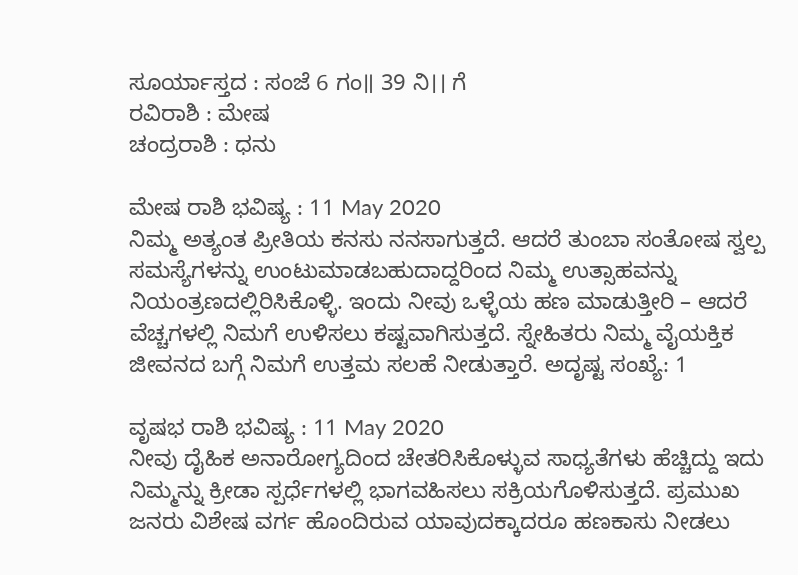ಸೂರ್ಯಾಸ್ತದ : ಸಂಜೆ 6 ಗಂ॥ 39 ನಿ।। ಗೆ
ರವಿರಾಶಿ : ಮೇಷ
ಚಂದ್ರರಾಶಿ : ಧನು

ಮೇಷ ರಾಶಿ ಭವಿಷ್ಯ : 11 May 2020
ನಿಮ್ಮ ಅತ್ಯಂತ ಪ್ರೀತಿಯ ಕನಸು ನನಸಾಗುತ್ತದೆ. ಆದರೆ ತುಂಬಾ ಸಂತೋಷ ಸ್ವಲ್ಪ ಸಮಸ್ಯೆಗಳನ್ನು ಉಂಟುಮಾಡಬಹುದಾದ್ದರಿಂದ ನಿಮ್ಮ ಉತ್ಸಾಹವನ್ನು ನಿಯಂತ್ರಣದಲ್ಲಿರಿಸಿಕೊಳ್ಳಿ. ಇಂದು ನೀವು ಒಳ್ಳೆಯ ಹಣ ಮಾಡುತ್ತೀರಿ – ಆದರೆ ವೆಚ್ಚಗಳಲ್ಲಿ ನಿಮಗೆ ಉಳಿಸಲು ಕಷ್ಟವಾಗಿಸುತ್ತದೆ. ಸ್ನೇಹಿತರು ನಿಮ್ಮ ವೈಯಕ್ತಿಕ ಜೀವನದ ಬಗ್ಗೆ ನಿಮಗೆ ಉತ್ತಮ ಸಲಹೆ ನೀಡುತ್ತಾರೆ. ಅದೃಷ್ಟ ಸಂಖ್ಯೆ: 1

ವೃಷಭ ರಾಶಿ ಭವಿಷ್ಯ : 11 May 2020
ನೀವು ದೈಹಿಕ ಅನಾರೋಗ್ಯದಿಂದ ಚೇತರಿಸಿಕೊಳ್ಳುವ ಸಾಧ್ಯತೆಗಳು ಹೆಚ್ಚಿದ್ದು ಇದು ನಿಮ್ಮನ್ನು ಕ್ರೀಡಾ ಸ್ಪರ್ಧೆಗಳಲ್ಲಿ ಭಾಗವಹಿಸಲು ಸಕ್ರಿಯಗೊಳಿಸುತ್ತದೆ. ಪ್ರಮುಖ ಜನರು ವಿಶೇಷ ವರ್ಗ ಹೊಂದಿರುವ ಯಾವುದಕ್ಕಾದರೂ ಹಣಕಾಸು ನೀಡಲು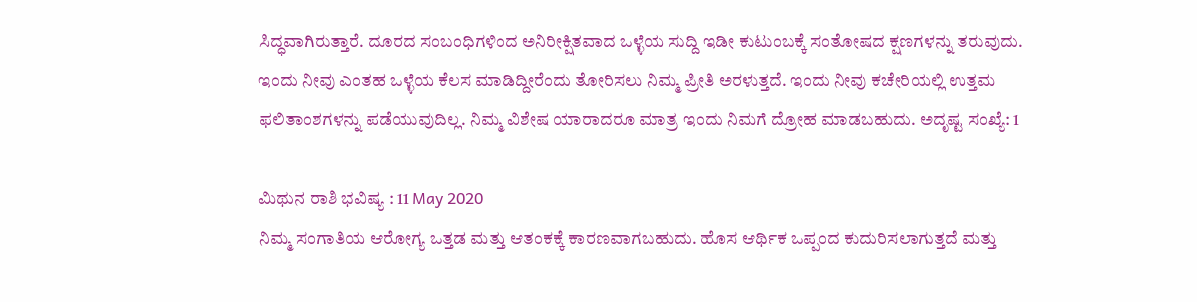ಸಿದ್ಧವಾಗಿರುತ್ತಾರೆ. ದೂರದ ಸಂಬಂಧಿಗಳಿಂದ ಅನಿರೀಕ್ಷಿತವಾದ ಒಳ್ಳೆಯ ಸುದ್ದಿ ಇಡೀ ಕುಟುಂಬಕ್ಕೆ ಸಂತೋಷದ ಕ್ಷಣಗಳನ್ನು ತರುವುದು. ಇಂದು ನೀವು ಎಂತಹ ಒಳ್ಳೆಯ ಕೆಲಸ ಮಾಡಿದ್ದೀರೆಂದು ತೋರಿಸಲು ನಿಮ್ಮ ಪ್ರೀತಿ ಅರಳುತ್ತದೆ. ಇಂದು ನೀವು ಕಚೇರಿಯಲ್ಲಿ ಉತ್ತಮ ಫಲಿತಾಂಶಗಳನ್ನು ಪಡೆಯುವುದಿಲ್ಲ. ನಿಮ್ಮ ವಿಶೇಷ ಯಾರಾದರೂ ಮಾತ್ರ ಇಂದು ನಿಮಗೆ ದ್ರೋಹ ಮಾಡಬಹುದು. ಅದೃಷ್ಟ ಸಂಖ್ಯೆ: 1

ಮಿಥುನ ರಾಶಿ ಭವಿಷ್ಯ : 11 May 2020
ನಿಮ್ಮ ಸಂಗಾತಿಯ ಆರೋಗ್ಯ ಒತ್ತಡ ಮತ್ತು ಆತಂಕಕ್ಕೆ ಕಾರಣವಾಗಬಹುದು. ಹೊಸ ಆರ್ಥಿಕ ಒಪ್ಪಂದ ಕುದುರಿಸಲಾಗುತ್ತದೆ ಮತ್ತು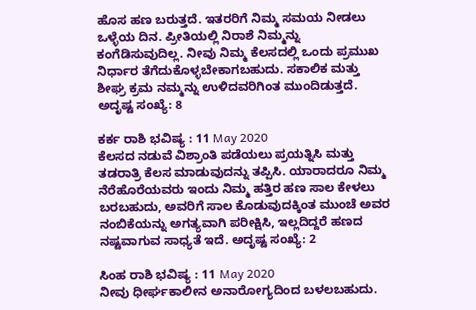ಹೊಸ ಹಣ ಬರುತ್ತದೆ. ಇತರರಿಗೆ ನಿಮ್ಮ ಸಮಯ ನೀಡಲು ಒಳ್ಳೆಯ ದಿನ. ಪ್ರೀತಿಯಲ್ಲಿ ನಿರಾಶೆ ನಿಮ್ಮನ್ನು ಕಂಗೆಡಿಸುವುದಿಲ್ಲ. ನೀವು ನಿಮ್ಮ ಕೆಲಸದಲ್ಲಿ ಒಂದು ಪ್ರಮುಖ ನಿರ್ಧಾರ ತೆಗೆದುಕೊಳ್ಳಬೇಕಾಗಬಹುದು. ಸಕಾಲಿಕ ಮತ್ತು ಶೀಘ್ರ ಕ್ರಮ ನಮ್ಮನ್ನು ಉಳಿದವರಿಗಿಂತ ಮುಂದಿಡುತ್ತದೆ. ಅದೃಷ್ಟ ಸಂಖ್ಯೆ: 8

ಕರ್ಕ ರಾಶಿ ಭವಿಷ್ಯ : 11 May 2020
ಕೆಲಸದ ನಡುವೆ ವಿಶ್ರಾಂತಿ ಪಡೆಯಲು ಪ್ರಯತ್ನಿಸಿ ಮತ್ತು ತಡರಾತ್ರಿ ಕೆಲಸ ಮಾಡುವುದನ್ನು ತಪ್ಪಿಸಿ. ಯಾರಾದರೂ ನಿಮ್ಮ ನೆರೆಹೊರೆಯವರು ಇಂದು ನಿಮ್ಮ ಹತ್ತಿರ ಹಣ ಸಾಲ ಕೇಳಲು ಬರಬಹುದು, ಅವರಿಗೆ ಸಾಲ ಕೊಡುವುದಕ್ಕಿಂತ ಮುಂಚೆ ಅವರ ನಂಬಿಕೆಯನ್ನು ಅಗತ್ಯವಾಗಿ ಪರೀಕ್ಷಿಸಿ, ಇಲ್ಲದಿದ್ದರೆ ಹಣದ ನಷ್ಟವಾಗುವ ಸಾಧ್ಯತೆ ಇದೆ. ಅದೃಷ್ಟ ಸಂಖ್ಯೆ: 2

ಸಿಂಹ ರಾಶಿ ಭವಿಷ್ಯ : 11 May 2020
ನೀವು ಧೀರ್ಘಕಾಲೀನ ಅನಾರೋಗ್ಯದಿಂದ ಬಳಲಬಹುದು.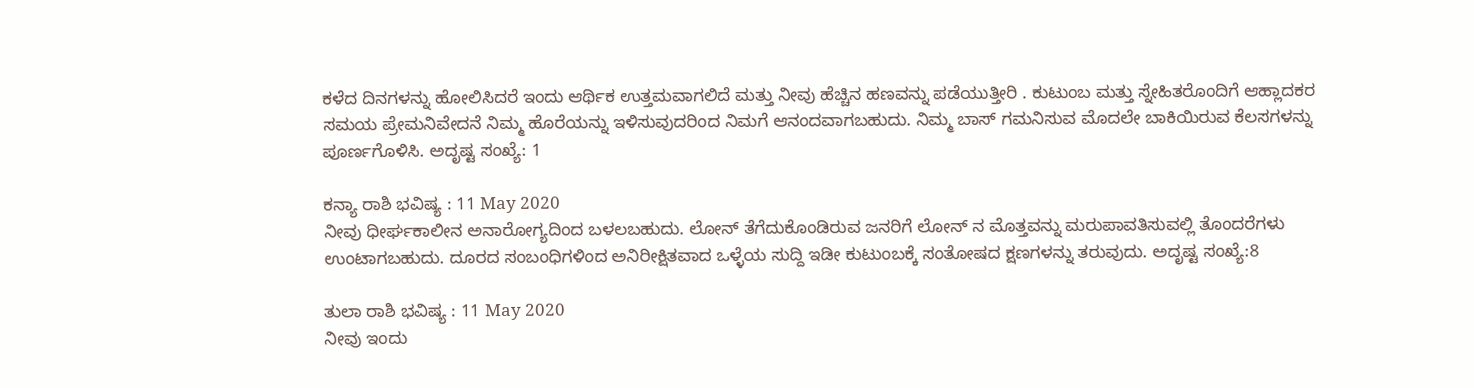ಕಳೆದ ದಿನಗಳನ್ನು ಹೋಲಿಸಿದರೆ ಇಂದು ಆರ್ಥಿಕ ಉತ್ತಮವಾಗಲಿದೆ ಮತ್ತು ನೀವು ಹೆಚ್ಚಿನ ಹಣವನ್ನು ಪಡೆಯುತ್ತೀರಿ . ಕುಟುಂಬ ಮತ್ತು ಸ್ನೇಹಿತರೊಂದಿಗೆ ಆಹ್ಲಾದಕರ ಸಮಯ ಪ್ರೇಮನಿವೇದನೆ ನಿಮ್ಮ ಹೊರೆಯನ್ನು ಇಳಿಸುವುದರಿಂದ ನಿಮಗೆ ಆನಂದವಾಗಬಹುದು. ನಿಮ್ಮ ಬಾಸ್ ಗಮನಿಸುವ ಮೊದಲೇ ಬಾಕಿಯಿರುವ ಕೆಲಸಗಳನ್ನು ಪೂರ್ಣಗೊಳಿಸಿ. ಅದೃಷ್ಟ ಸಂಖ್ಯೆ: 1

ಕನ್ಯಾ ರಾಶಿ ಭವಿಷ್ಯ : 11 May 2020
ನೀವು ಧೀರ್ಘಕಾಲೀನ ಅನಾರೋಗ್ಯದಿಂದ ಬಳಲಬಹುದು. ಲೋನ್ ತೆಗೆದುಕೊಂಡಿರುವ ಜನರಿಗೆ ಲೋನ್ ನ ಮೊತ್ತವನ್ನು ಮರುಪಾವತಿಸುವಲ್ಲಿ ತೊಂದರೆಗಳು ಉಂಟಾಗಬಹುದು. ದೂರದ ಸಂಬಂಧಿಗಳಿಂದ ಅನಿರೀಕ್ಷಿತವಾದ ಒಳ್ಳೆಯ ಸುದ್ದಿ ಇಡೀ ಕುಟುಂಬಕ್ಕೆ ಸಂತೋಷದ ಕ್ಷಣಗಳನ್ನು ತರುವುದು. ಅದೃಷ್ಟ ಸಂಖ್ಯೆ:8

ತುಲಾ ರಾಶಿ ಭವಿಷ್ಯ : 11 May 2020
ನೀವು ಇಂದು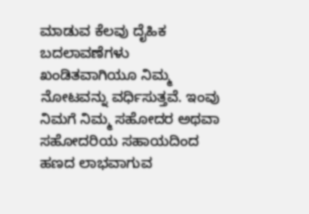ಮಾಡುವ ಕೆಲವು ದೈಹಿಕ ಬದಲಾವಣೆಗಳು ಖಂಡಿತವಾಗಿಯೂ ನಿಮ್ಮ ನೋಟವನ್ನು ವರ್ಧಿಸುತ್ತವೆ. ಇಂವು ನಿಮಗೆ ನಿಮ್ಮ ಸಹೋದರ ಅಥವಾ ಸಹೋದರಿಯ ಸಹಾಯದಿಂದ ಹಣದ ಲಾಭವಾಗುವ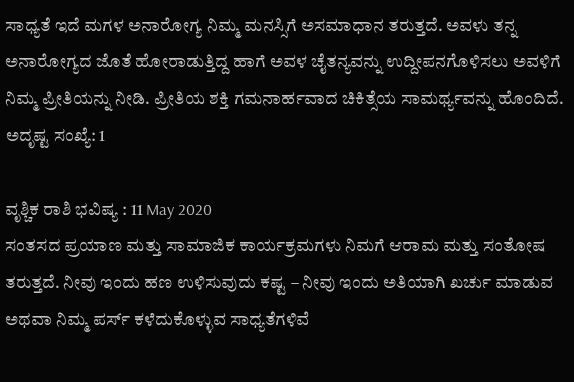ಸಾಧ್ಯತೆ ಇದೆ ಮಗಳ ಅನಾರೋಗ್ಯ ನಿಮ್ಮ ಮನಸ್ಸಿಗೆ ಅಸಮಾಧಾನ ತರುತ್ತದೆ. ಅವಳು ತನ್ನ ಅನಾರೋಗ್ಯದ ಜೊತೆ ಹೋರಾಡುತ್ತಿದ್ದ ಹಾಗೆ ಅವಳ ಚೈತನ್ಯವನ್ನು ಉದ್ದೀಪನಗೊಳಿಸಲು ಅವಳಿಗೆ ನಿಮ್ಮ ಪ್ರೀತಿಯನ್ನು ನೀಡಿ. ಪ್ರೀತಿಯ ಶಕ್ತಿ ಗಮನಾರ್ಹವಾದ ಚಿಕಿತ್ಸೆಯ ಸಾಮರ್ಥ್ಯವನ್ನು ಹೊಂದಿದೆ. ಅದೃಷ್ಟ ಸಂಖ್ಯೆ: 1

ವೃಶ್ಚಿಕ ರಾಶಿ ಭವಿಷ್ಯ : 11 May 2020
ಸಂತಸದ ಪ್ರಯಾಣ ಮತ್ತು ಸಾಮಾಜಿಕ ಕಾರ್ಯಕ್ರಮಗಳು ನಿಮಗೆ ಆರಾಮ ಮತ್ತು ಸಂತೋಷ ತರುತ್ತದೆ. ನೀವು ಇಂದು ಹಣ ಉಳಿಸುವುದು ಕಷ್ಟ – ನೀವು ಇಂದು ಅತಿಯಾಗಿ ಖರ್ಚು ಮಾಡುವ ಅಥವಾ ನಿಮ್ಮ ಪರ್ಸ್ ಕಳೆದುಕೊಳ್ಳುವ ಸಾಧ್ಯತೆಗಳಿವೆ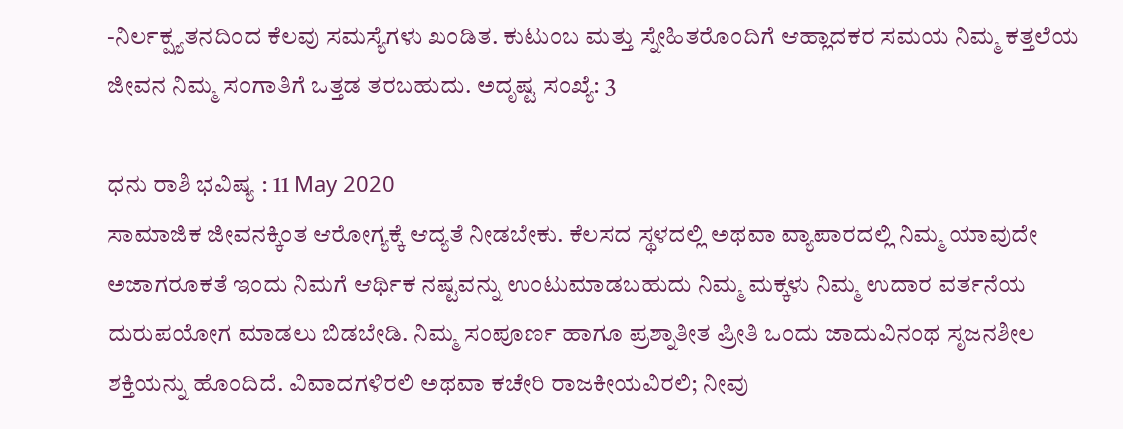-ನಿರ್ಲಕ್ಷ್ಯತನದಿಂದ ಕೆಲವು ಸಮಸ್ಯೆಗಳು ಖಂಡಿತ. ಕುಟುಂಬ ಮತ್ತು ಸ್ನೇಹಿತರೊಂದಿಗೆ ಆಹ್ಲಾದಕರ ಸಮಯ ನಿಮ್ಮ ಕತ್ತಲೆಯ ಜೀವನ ನಿಮ್ಮ ಸಂಗಾತಿಗೆ ಒತ್ತಡ ತರಬಹುದು. ಅದೃಷ್ಟ ಸಂಖ್ಯೆ: 3

ಧನು ರಾಶಿ ಭವಿಷ್ಯ : 11 May 2020
ಸಾಮಾಜಿಕ ಜೀವನಕ್ಕಿಂತ ಆರೋಗ್ಯಕ್ಕೆ ಆದ್ಯತೆ ನೀಡಬೇಕು. ಕೆಲಸದ ಸ್ಥಳದಲ್ಲಿ ಅಥವಾ ವ್ಯಾಪಾರದಲ್ಲಿ ನಿಮ್ಮ ಯಾವುದೇ ಅಜಾಗರೂಕತೆ ಇಂದು ನಿಮಗೆ ಆರ್ಥಿಕ ನಷ್ಟವನ್ನು ಉಂಟುಮಾಡಬಹುದು ನಿಮ್ಮ ಮಕ್ಕಳು ನಿಮ್ಮ ಉದಾರ ವರ್ತನೆಯ ದುರುಪಯೋಗ ಮಾಡಲು ಬಿಡಬೇಡಿ. ನಿಮ್ಮ ಸಂಪೂರ್ಣ ಹಾಗೂ ಪ್ರಶ್ನಾತೀತ ಪ್ರೀತಿ ಒಂದು ಜಾದುವಿನಂಥ ಸೃಜನಶೀಲ ಶಕ್ತಿಯನ್ನು ಹೊಂದಿದೆ. ವಿವಾದಗಳಿರಲಿ ಅಥವಾ ಕಚೇರಿ ರಾಜಕೀಯವಿರಲಿ; ನೀವು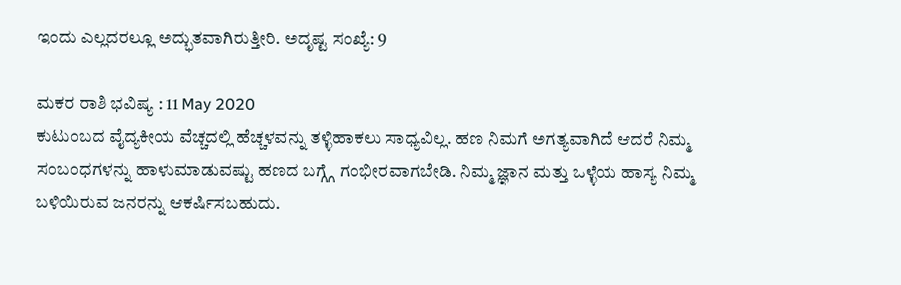ಇಂದು ಎಲ್ಲದರಲ್ಲೂ ಅದ್ಭುತವಾಗಿರುತ್ತೀರಿ. ಅದೃಷ್ಟ ಸಂಖ್ಯೆ: 9

ಮಕರ ರಾಶಿ ಭವಿಷ್ಯ : 11 May 2020
ಕುಟುಂಬದ ವೈದ್ಯಕೀಯ ವೆಚ್ಚದಲ್ಲಿ ಹೆಚ್ಚಳವನ್ನು ತಳ್ಳಿಹಾಕಲು ಸಾಧ್ಯವಿಲ್ಲ. ಹಣ ನಿಮಗೆ ಅಗತ್ಯವಾಗಿದೆ ಆದರೆ ನಿಮ್ಮ ಸಂಬಂಧಗಳನ್ನು ಹಾಳುಮಾಡುವಷ್ಟು ಹಣದ ಬಗ್ಗ್ಗೆ ಗಂಭೀರವಾಗಬೇಡಿ. ನಿಮ್ಮ ಜ್ಞಾನ ಮತ್ತು ಒಳ್ಳೆಯ ಹಾಸ್ಯ ನಿಮ್ಮ ಬಳಿಯಿರುವ ಜನರನ್ನು ಆಕರ್ಷಿಸಬಹುದು.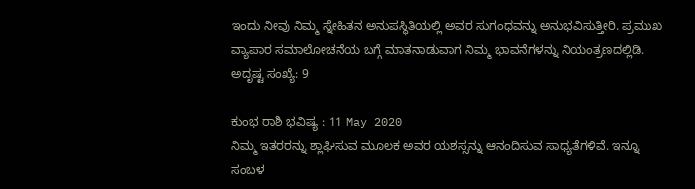ಇಂದು ನೀವು ನಿಮ್ಮ ಸ್ನೇಹಿತನ ಅನುಪಸ್ಥಿತಿಯಲ್ಲಿ ಅವರ ಸುಗಂಧವನ್ನು ಅನುಭವಿಸುತ್ತೀರಿ. ಪ್ರಮುಖ ವ್ಯಾಪಾರ ಸಮಾಲೋಚನೆಯ ಬಗ್ಗೆ ಮಾತನಾಡುವಾಗ ನಿಮ್ಮ ಭಾವನೆಗಳನ್ನು ನಿಯಂತ್ರಣದಲ್ಲಿಡಿ. ಅದೃಷ್ಟ ಸಂಖ್ಯೆ: 9

ಕುಂಭ ರಾಶಿ ಭವಿಷ್ಯ : 11 May 2020
ನಿಮ್ಮ ಇತರರನ್ನು ಶ್ಲಾಘಿಸುವ ಮೂಲಕ ಅವರ ಯಶಸ್ಸನ್ನು ಆನಂದಿಸುವ ಸಾಧ್ಯತೆಗಳಿವೆ. ಇನ್ನೂ ಸಂಬಳ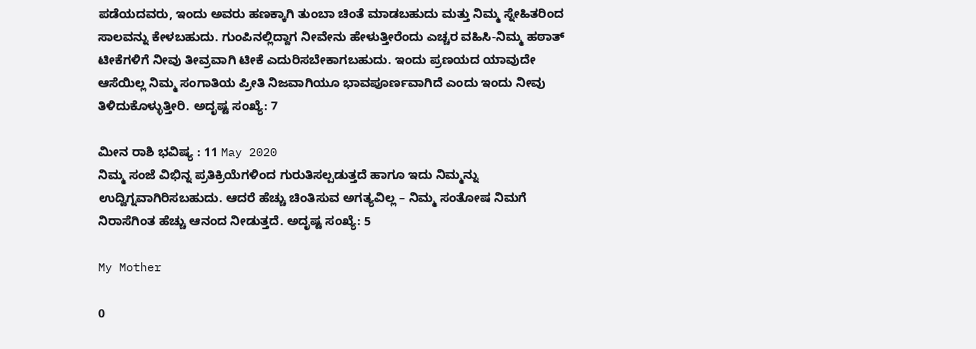ಪಡೆಯದವರು, ಇಂದು ಅವರು ಹಣಕ್ಕಾಗಿ ತುಂಬಾ ಚಿಂತೆ ಮಾಡಬಹುದು ಮತ್ತು ನಿಮ್ಮ ಸ್ನೇಹಿತರಿಂದ ಸಾಲವನ್ನು ಕೇಳಬಹುದು. ಗುಂಪಿನಲ್ಲಿದ್ದಾಗ ನೀವೇನು ಹೇಳುತ್ತೀರೆಂದು ಎಚ್ಚರ ವಹಿಸಿ-ನಿಮ್ಮ ಹಠಾತ್ ಟೀಕೆಗಳಿಗೆ ನೀವು ತೀವ್ರವಾಗಿ ಟೀಕೆ ಎದುರಿಸಬೇಕಾಗಬಹುದು. ಇಂದು ಪ್ರಣಯದ ಯಾವುದೇ ಆಸೆಯಿಲ್ಲ ನಿಮ್ಮ ಸಂಗಾತಿಯ ಪ್ರೀತಿ ನಿಜವಾಗಿಯೂ ಭಾವಪೂರ್ಣವಾಗಿದೆ ಎಂದು ಇಂದು ನೀವು ತಿಳಿದುಕೊಳ್ಳುತ್ತೀರಿ. ಅದೃಷ್ಟ ಸಂಖ್ಯೆ: 7

ಮೀನ ರಾಶಿ ಭವಿಷ್ಯ : 11 May 2020
ನಿಮ್ಮ ಸಂಜೆ ವಿಭಿನ್ನ ಪ್ರತಿಕ್ರಿಯೆಗಳಿಂದ ಗುರುತಿಸಲ್ಪಡುತ್ತದೆ ಹಾಗೂ ಇದು ನಿಮ್ಮನ್ನು ಉದ್ವಿಗ್ನವಾಗಿರಿಸಬಹುದು. ಆದರೆ ಹೆಚ್ಚು ಚಿಂತಿಸುವ ಅಗತ್ಯವಿಲ್ಲ – ನಿಮ್ಮ ಸಂತೋಷ ನಿಮಗೆ ನಿರಾಸೆಗಿಂತ ಹೆಚ್ಚು ಆನಂದ ನೀಡುತ್ತದೆ. ಅದೃಷ್ಟ ಸಂಖ್ಯೆ: 5

My Mother

0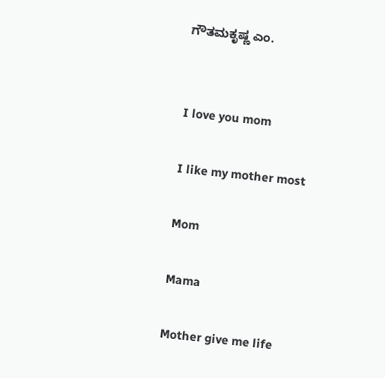ಗೌತಮಕೃಷ್ಣ ಎಂ.


I love you mom

I like my mother most

Mom

Mama

Mother give me life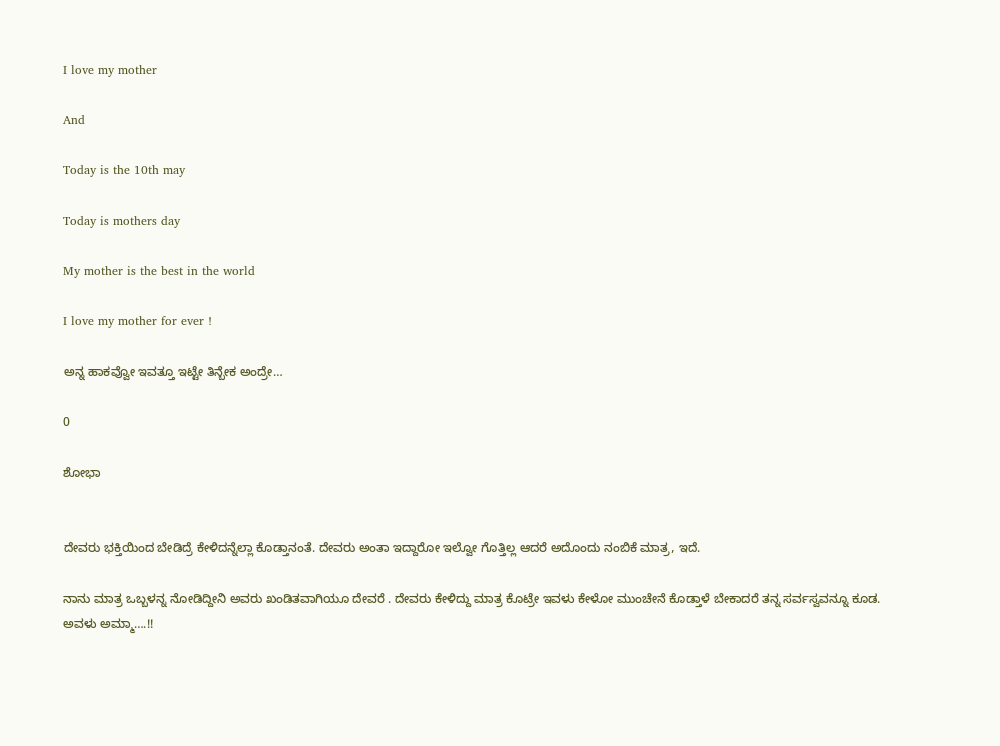I love my mother

And

Today is the 10th may

Today is mothers day

My mother is the best in the world

I love my mother for ever !

ಅನ್ನ ಹಾಕವ್ವೋ ಇವತ್ತೂ ಇಟ್ಟೇ ತಿನ್ಬೇಕ ಅಂದ್ರೇ…

0

ಶೋಭಾ


ದೇವರು ಭಕ್ತಿಯಿಂದ ಬೇಡಿದ್ರೆ ಕೇಳಿದನ್ನೆಲ್ಲಾ ಕೊಡ್ತಾನಂತೆ. ದೇವರು ಅಂತಾ ಇದ್ದಾರೋ ಇಲ್ವೋ ಗೊತ್ತಿಲ್ಲ ಆದರೆ ಅದೊಂದು ನಂಬಿಕೆ ಮಾತ್ರ, ಇದೆ.

ನಾನು ಮಾತ್ರ ಒಬ್ಬಳನ್ನ ನೋಡಿದ್ದೀನಿ ಅವರು ಖಂಡಿತವಾಗಿಯೂ ದೇವರೆ . ದೇವರು ಕೇಳಿದ್ದು ಮಾತ್ರ ಕೊಟ್ರೇ ಇವಳು ಕೇಳೋ ಮುಂಚೇನೆ ಕೊಡ್ತಾಳೆ ಬೇಕಾದರೆ ತನ್ನ ಸರ್ವಸ್ವವನ್ನೂ ಕೂಡ. ಅವಳು ಅಮ್ಮಾ….!!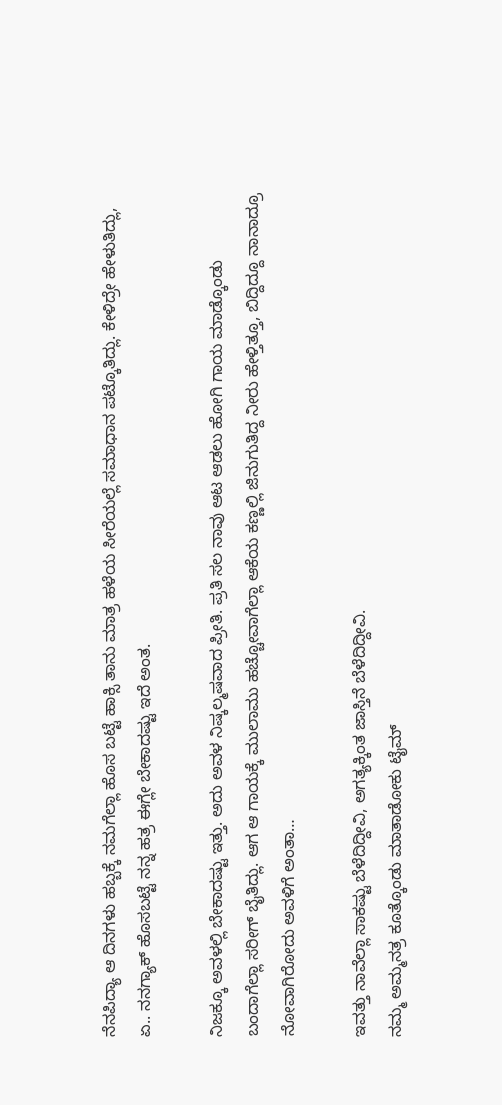ನೆನಪಿದ್ಯಾ ಆ ದಿನಗಳು ಹಬ್ಬಕ್ಕೆ ನಮಗೆಲ್ಲಾ ಹೊಸ ಬಟ್ಟೆ ಹಾಕ್ಸಿ ತಾನು ಮಾತ್ರ ಹಳೆಯ ಸೀರೆಯಲ್ಲೆ ಸಮಾಧಾನ ಪಟ್ಕೊತಿದ್ಲು. ಕೇಳಿದ್ರೇ ಹೇಳುತಿದ್ಲು, ಏ.. ನನಗ್ಯಾಕ್ ಹೊಸಬಟ್ಟೆ ನನ್ನ ಹತ್ರ ಈಗ್ಲೇ ಬೇಕಾದಷ್ಟು ಇದೆ ಅಂತ.

ನಿಜಕ್ಕೂ ಅವಳಲ್ಲಿ ಬೇಕಾದಷ್ಟು ಇತ್ತು. ಅದು ಅವಳ ನಿಷ್ಕಲ್ಮಷವಾದ ಪ್ರೀತಿ. ಪ್ರತಿ ಸಲ ನಾವು ಆಟ ಆಡಲು ಹೋಗಿ ಗಾಯ ಮಾಡ್ಕೊಂಡು ಬಂದಾಗೆಲ್ಲಾ ಸರೀಗ್ ಬೈತಿದ್ಲು. ಆಗ ಆ ಗಾಯಕ್ಕೆ ಮುಲಾಮು ಹಚ್ಚೋವಾಗೆಲ್ಲಾ ಆಕೆಯ ಕಣ್ಣಲ್ಲಿ ಜಿನುಗುತಿದ್ದ ನೀರು ಹೇಳ್ತಿತ್ತೂ, ಬಿದ್ದಿದ್ದೂ ನಾನಾದ್ರೂ ನೋವಾಗಿರೋದು ಅವಳಿಗೆ ಅಂತಾ…

ಇವತ್ತು ನಾವೆಲ್ಲಾ ಸಾಕಷ್ಟು ಬೆಳೆದಿದ್ದೀವಿ, ಅಗತ್ಯಕ್ಕಿಂತ ಜಾಸ್ತಿನೆ ಬೆಳೆದಿದ್ದೀವಿ.
ನಮ್ಮ ಅಮ್ಮನತ್ರ ಕೂತ್ಕೊಂಡು ಮಾತಾಡೋಕು ಟೈಮ್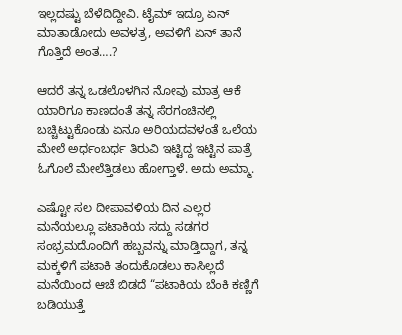ಇಲ್ಲದಷ್ಟು ಬೆಳೆದಿದ್ದೀವಿ. ಟೈಮ್ ಇದ್ರೂ ಏನ್ ಮಾತಾಡೋದು ಅವಳತ್ರ, ಅವಳಿಗೆ ಏನ್ ತಾನೆ ಗೊತ್ತಿದೆ ಅಂತ….?

ಆದರೆ ತನ್ನ ಒಡಲೊಳಗಿನ ನೋವು ಮಾತ್ರ ಆಕೆ ಯಾರಿಗೂ ಕಾಣದಂತೆ ತನ್ನ ಸೆರಗಂಚಿನಲ್ಲಿ ಬಚ್ಚಿಟ್ಟುಕೊಂಡು ಏನೂ ಅರಿಯದವಳಂತೆ ಒಲೆಯ ಮೇಲೆ ಅರ್ಧಂಬರ್ಧ ತಿರುವಿ ಇಟ್ಟಿದ್ದ ಇಟ್ಟಿನ ಪಾತ್ರೆ ಓಗೊಲೆ ಮೇಲೆತ್ತಿಡಲು ಹೋಗ್ತಾಳೆ. ಅದು ಅಮ್ಮಾ.

ಎಷ್ಟೋ ಸಲ ದೀಪಾವಳಿಯ ದಿನ ಎಲ್ಲರ ಮನೆಯಲ್ಲೂ ಪಟಾಕಿಯ ಸದ್ದು ಸಡಗರ ಸಂಭ್ರಮದೊಂದಿಗೆ ಹಬ್ಬವನ್ನು ಮಾಡ್ತಿದ್ದಾಗ, ತನ್ನ ಮಕ್ಕಳಿಗೆ ಪಟಾಕಿ ತಂದುಕೊಡಲು ಕಾಸಿಲ್ಲದೆ ಮನೆಯಿಂದ ಆಚೆ ಬಿಡದೆ “ಪಟಾಕಿಯ ಬೆಂಕಿ ಕಣ್ಣಿಗೆ ಬಡಿಯುತ್ತೆ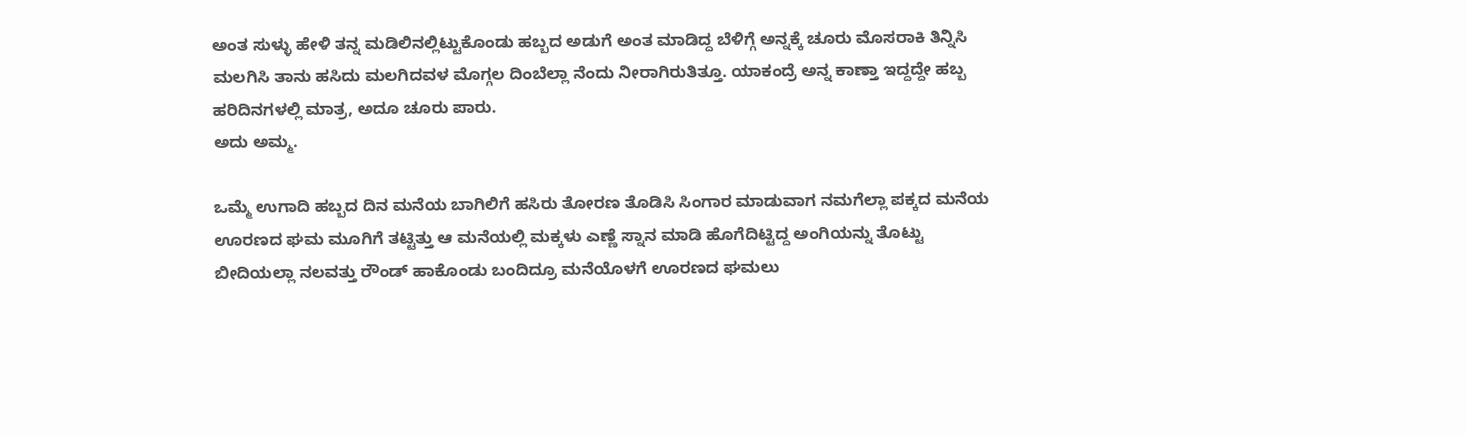ಅಂತ ಸುಳ್ಳು ಹೇಳಿ ತನ್ನ ಮಡಿಲಿನಲ್ಲಿಟ್ಟುಕೊಂಡು ಹಬ್ಬದ ಅಡುಗೆ ಅಂತ ಮಾಡಿದ್ದ ಬೆಳಿಗ್ಗೆ ಅನ್ನಕ್ಕೆ ಚೂರು ಮೊಸರಾಕಿ ತಿನ್ನಿಸಿ ಮಲಗಿಸಿ ತಾನು ಹಸಿದು ಮಲಗಿದವಳ ಮೊಗ್ಗಲ ದಿಂಬೆಲ್ಲಾ ನೆಂದು ನೀರಾಗಿರುತಿತ್ತೂ. ಯಾಕಂದ್ರೆ ಅನ್ನ ಕಾಣ್ತಾ ಇದ್ದದ್ದೇ ಹಬ್ಬ ಹರಿದಿನಗಳಲ್ಲಿ ಮಾತ್ರ, ಅದೂ ಚೂರು ಪಾರು.
ಅದು ಅಮ್ಮ.

ಒಮ್ಮೆ ಉಗಾದಿ ಹಬ್ಬದ ದಿನ ಮನೆಯ ಬಾಗಿಲಿಗೆ ಹಸಿರು ತೋರಣ ತೊಡಿಸಿ ಸಿಂಗಾರ ಮಾಡುವಾಗ ನಮಗೆಲ್ಲಾ ಪಕ್ಕದ ಮನೆಯ ಊರಣದ ಘಮ ಮೂಗಿಗೆ ತಟ್ಟಿತ್ತು ಆ ಮನೆಯಲ್ಲಿ ಮಕ್ಕಳು ಎಣ್ಣೆ ಸ್ನಾನ ಮಾಡಿ ಹೊಗೆದಿಟ್ಟಿದ್ದ ಅಂಗಿಯನ್ನು ತೊಟ್ಟು ಬೀದಿಯಲ್ಲಾ ನಲವತ್ತು ರೌಂಡ್ ಹಾಕೊಂಡು ಬಂದಿದ್ರೂ ಮನೆಯೊಳಗೆ ಊರಣದ ಘಮಲು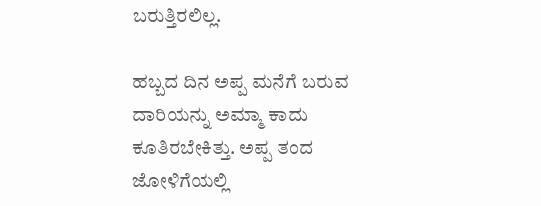ಬರುತ್ತಿರಲಿಲ್ಲ.

ಹಬ್ಬದ ದಿನ ಅಪ್ಪ ಮನೆಗೆ ಬರುವ ದಾರಿಯನ್ನು ಅಮ್ಮಾ ಕಾದು ಕೂತಿರಬೇಕಿತ್ತು. ಅಪ್ಪ ತಂದ ಜೋಳಿಗೆಯಲ್ಲಿ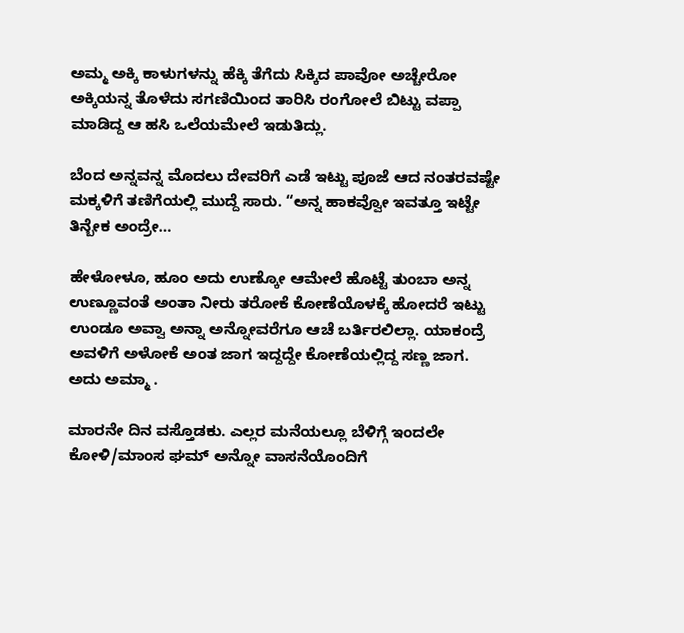ಅಮ್ಮ ಅಕ್ಕಿ ಕಾಳುಗಳನ್ನು ಹೆಕ್ಕಿ ತೆಗೆದು ಸಿಕ್ಕಿದ ಪಾವೋ ಅಚ್ಚೇರೋ ಅಕ್ಕಿಯನ್ನ ತೊಳೆದು ಸಗಣಿಯಿಂದ ತಾರಿಸಿ ರಂಗೋಲೆ ಬಿಟ್ಟು ವಪ್ಪಾ ಮಾಡಿದ್ದ ಆ ಹಸಿ ಒಲೆಯಮೇಲೆ ಇಡುತಿದ್ಲು.

ಬೆಂದ ಅನ್ನವನ್ನ ಮೊದಲು ದೇವರಿಗೆ ಎಡೆ ಇಟ್ಟು ಪೂಜೆ ಆದ ನಂತರವಷ್ಟೇ ಮಕ್ಕಳಿಗೆ ತಣಿಗೆಯಲ್ಲಿ ಮುದ್ದೆ ಸಾರು. “ಅನ್ನ ಹಾಕವ್ವೋ ಇವತ್ತೂ ಇಟ್ಟೇ ತಿನ್ಬೇಕ ಅಂದ್ರೇ…

ಹೇಳೋಳೂ, ಹೂಂ ಅದು ಉಣ್ಕೋ ಆಮೇಲೆ ಹೊಟ್ಟೆ ತುಂಬಾ ಅನ್ನ ಉಣ್ಣೂವಂತೆ ಅಂತಾ ನೀರು ತರೋಕೆ ಕೋಣೆಯೊಳಕ್ಕೆ ಹೋದರೆ ಇಟ್ಟು ಉಂಡೂ ಅವ್ವಾ ಅನ್ನಾ ಅನ್ನೋವರೆಗೂ ಆಚೆ ಬರ್ತಿರಲಿಲ್ಲಾ. ಯಾಕಂದ್ರೆ ಅವಳಿಗೆ ಅಳೋಕೆ ಅಂತ ಜಾಗ ಇದ್ದದ್ದೇ ಕೋಣೆಯಲ್ಲಿದ್ದ ಸಣ್ಣ ಜಾಗ.
ಅದು ಅಮ್ಮಾ .

ಮಾರನೇ ದಿನ ವಸ್ತೊಡಕು. ಎಲ್ಲರ ಮನೆಯಲ್ಲೂ ಬೆಳಿಗ್ಗೆ ಇಂದಲೇ ಕೋಳಿ/ಮಾಂಸ ಘಮ್ ಅನ್ನೋ ವಾಸನೆಯೊಂದಿಗೆ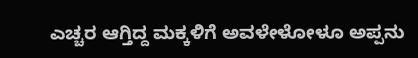ಎಚ್ಚರ ಆಗ್ತಿದ್ದ ಮಕ್ಕಳಿಗೆ ಅವಳೇಳೋಳೂ ಅಪ್ಪನು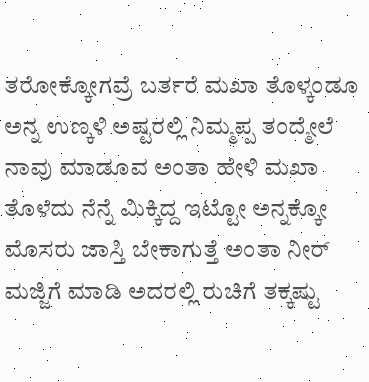ತರೋಕ್ಕೋಗವ್ರೆ ಬರ್ತರೆ ಮಖಾ ತೊಳ್ಕಂಡೂ ಅನ್ನ ಉಣ್ಕಳಿ ಅಷ್ಟರಲ್ಲಿ ನಿಮ್ಮಪ್ಪ ತಂದ್ಮೇಲೆ ನಾವು ಮಾಡೂವ ಅಂತಾ ಹೇಳಿ ಮಖಾ ತೊಳೆದು ನೆನ್ನೆ ಮಿಕ್ಕಿದ್ದ ಇಟ್ಟೋ ಅನ್ನಕ್ಕೋ ಮೊಸರು ಜಾಸ್ತಿ ಬೇಕಾಗುತ್ತೆ ಅಂತಾ ನೀರ್ ಮಜ್ಜಿಗೆ ಮಾಡಿ ಅದರಲ್ಲಿ ರುಚಿಗೆ ತಕ್ಕಷ್ಟು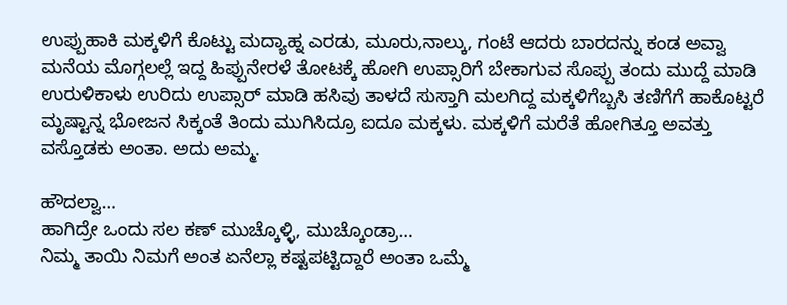ಉಪ್ಪುಹಾಕಿ ಮಕ್ಕಳಿಗೆ ಕೊಟ್ಟು ಮದ್ಯಾಹ್ನ ಎರಡು, ಮೂರು,ನಾಲ್ಕು, ಗಂಟೆ ಆದರು ಬಾರದನ್ನು ಕಂಡ ಅವ್ವಾ ಮನೆಯ ಮೊಗ್ಗಲಲ್ಲೆ ಇದ್ದ ಹಿಪ್ಪುನೇರಳೆ ತೋಟಕ್ಕೆ ಹೋಗಿ ಉಪ್ಸಾರಿಗೆ ಬೇಕಾಗುವ ಸೊಪ್ಪು ತಂದು ಮುದ್ದೆ ಮಾಡಿ ಉರುಳಿಕಾಳು ಉರಿದು ಉಪ್ಸಾರ್ ಮಾಡಿ ಹಸಿವು ತಾಳದೆ ಸುಸ್ತಾಗಿ ಮಲಗಿದ್ದ ಮಕ್ಕಳಿಗೆಬ್ಬಸಿ ತಣಿಗೆಗೆ ಹಾಕೊಟ್ಟರೆ ಮೃಷ್ಟಾನ್ನ ಭೋಜನ ಸಿಕ್ಕಂತೆ ತಿಂದು ಮುಗಿಸಿದ್ರೂ ಐದೂ ಮಕ್ಕಳು. ಮಕ್ಕಳಿಗೆ ಮರೆತೆ ಹೋಗಿತ್ತೂ ಅವತ್ತು ವಸ್ತೊಡಕು ಅಂತಾ. ಅದು ಅಮ್ಮ.

ಹೌದಲ್ವಾ…
ಹಾಗಿದ್ರೇ ಒಂದು ಸಲ ಕಣ್ ಮುಚ್ಕೊಳ್ಳಿ, ಮುಚ್ಕೊಂಡ್ರಾ…
ನಿಮ್ಮ ತಾಯಿ ನಿಮಗೆ ಅಂತ ಏನೆಲ್ಲಾ ಕಷ್ಟಪಟ್ಟಿದ್ದಾರೆ ಅಂತಾ ಒಮ್ಮೆ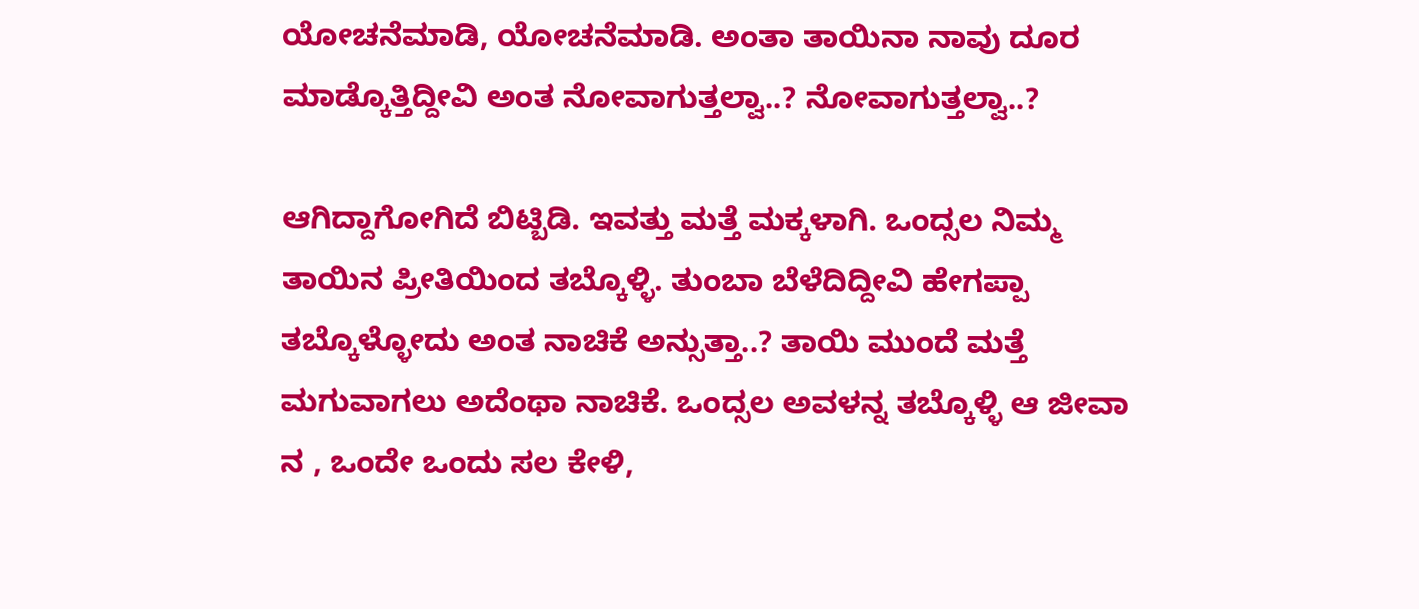ಯೋಚನೆಮಾಡಿ, ಯೋಚನೆಮಾಡಿ. ಅಂತಾ ತಾಯಿನಾ ನಾವು ದೂರ ಮಾಡ್ಕೊತ್ತಿದ್ದೀವಿ ಅಂತ ನೋವಾಗುತ್ತಲ್ವಾ..? ನೋವಾಗುತ್ತಲ್ವಾ..?

ಆಗಿದ್ದಾಗೋಗಿದೆ ಬಿಟ್ಬಿಡಿ. ಇವತ್ತು ಮತ್ತೆ ಮಕ್ಕಳಾಗಿ. ಒಂದ್ಸಲ ನಿಮ್ಮ ತಾಯಿನ ಪ್ರೀತಿಯಿಂದ ತಬ್ಕೊಳ್ಳಿ. ತುಂಬಾ ಬೆಳೆದಿದ್ದೀವಿ ಹೇಗಪ್ಪಾ ತಬ್ಕೊಳ್ಳೋದು ಅಂತ ನಾಚಿಕೆ ಅನ್ಸುತ್ತಾ..? ತಾಯಿ ಮುಂದೆ ಮತ್ತೆ ಮಗುವಾಗಲು ಅದೆಂಥಾ ನಾಚಿಕೆ. ಒಂದ್ಸಲ ಅವಳನ್ನ ತಬ್ಕೊಳ್ಳಿ ಆ ಜೀವಾ ನ , ಒಂದೇ ಒಂದು ಸಲ ಕೇಳಿ,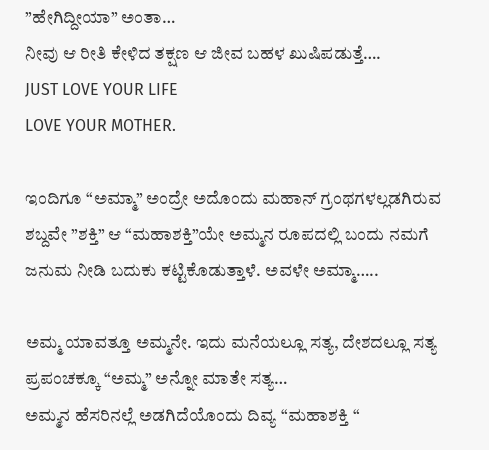”ಹೇಗಿದ್ದೀಯಾ” ಅಂತಾ…
ನೀವು ಆ ರೀತಿ ಕೇಳಿದ ತಕ್ಷಣ ಆ ಜೀವ ಬಹಳ ಖುಷಿಪಡುತ್ತೆ….
JUST LOVE YOUR LIFE
LOVE YOUR MOTHER.

ಇಂದಿಗೂ “ಅಮ್ಮಾ” ಅಂದ್ರೇ ಅದೊಂದು ಮಹಾನ್ ಗ್ರಂಥಗಳಲ್ಲಡಗಿರುವ ಶಬ್ದವೇ ”ಶಕ್ತಿ” ಆ “ಮಹಾಶಕ್ತಿ”ಯೇ ಅಮ್ಮನ ರೂಪದಲ್ಲಿ ಬಂದು ನಮಗೆ ಜನುಮ ನೀಡಿ ಬದುಕು ಕಟ್ಟಿಕೊಡುತ್ತಾಳೆ. ಅವಳೇ ಅಮ್ಮಾ…..

ಅಮ್ಮ ಯಾವತ್ತೂ ಅಮ್ಮನೇ. ಇದು ಮನೆಯಲ್ಲೂ ಸತ್ಯ, ದೇಶದಲ್ಲೂ ಸತ್ಯ ಪ್ರಪಂಚಕ್ಕೂ “ಅಮ್ಮ” ಅನ್ನೋ ಮಾತೇ ಸತ್ಯ…
ಅಮ್ಮನ ಹೆಸರಿನಲ್ಲೆ ಅಡಗಿದೆಯೊಂದು ದಿವ್ಯ “ಮಹಾಶಕ್ತಿ “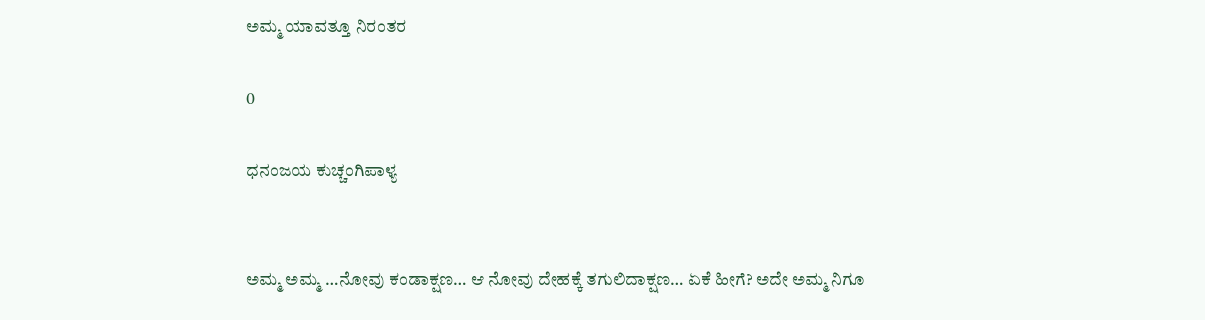ಅಮ್ಮ ಯಾವತ್ತೂ ನಿರಂತರ

0

ಧನಂಜಯ ಕುಚ್ಚಂಗಿಪಾಳ್ಯ


ಅಮ್ಮ ಅಮ್ಮ …ನೋವು ಕಂಡಾಕ್ಷಣ… ಆ ನೋವು ದೇಹಕ್ಕೆ ತಗುಲಿದಾಕ್ಷಣ… ಏಕೆ ಹೀಗೆ? ಅದೇ ಅಮ್ಮ ನಿಗೂ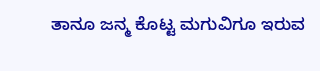ತಾನೂ ಜನ್ಮ ಕೊಟ್ಟ ಮಗುವಿಗೂ ಇರುವ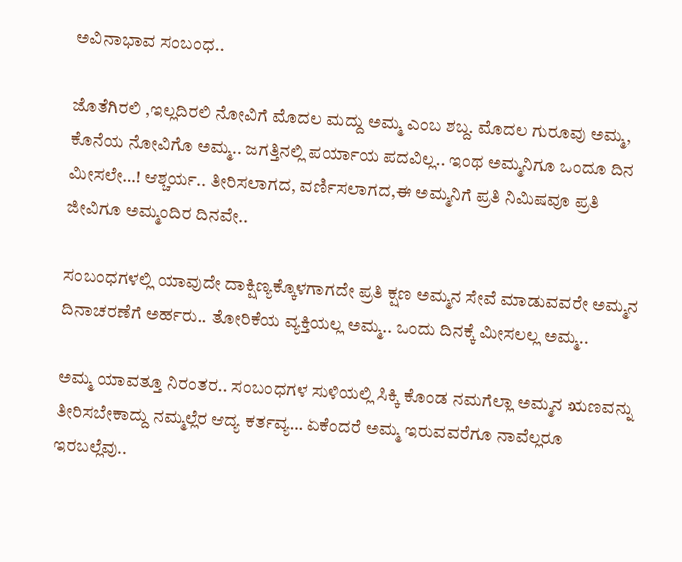ಅವಿನಾಭಾವ ಸಂಬಂಧ..

ಜೊತೆಗಿರಲಿ ,ಇಲ್ಲದಿರಲಿ ನೋವಿಗೆ ಮೊದಲ ಮದ್ದು ಅಮ್ಮ ಎಂಬ ಶಬ್ದ. ಮೊದಲ ಗುರೂವು ಅಮ್ಮ, ಕೊನೆಯ ನೋವಿಗೊ ಅಮ್ಮ.. ಜಗತ್ತಿನಲ್ಲಿ ಪರ್ಯಾಯ ಪದವಿಲ್ಲ.. ಇಂಥ ಅಮ್ಮನಿಗೂ ಒಂದೂ ದಿನ ಮೀಸಲೇ…! ಆಶ್ಚರ್ಯ.. ತೀರಿಸಲಾಗದ, ವರ್ಣಿಸಲಾಗದ,ಈ ಅಮ್ಮನಿಗೆ ಪ್ರತಿ ನಿಮಿಷವೂ ಪ್ರತಿ ಜೀವಿಗೂ ಅಮ್ಮಂದಿರ ದಿನವೇ..

ಸಂಬಂಧಗಳಲ್ಲಿ ಯಾವುದೇ ದಾಕ್ಷಿಣ್ಯಕ್ಕೊಳಗಾಗದೇ ಪ್ರತಿ ಕ್ಷಣ ಅಮ್ಮನ ಸೇವೆ ಮಾಡುವವರೇ ಅಮ್ಮನ ದಿನಾಚರಣೆಗೆ ಅರ್ಹರು.. ತೋರಿಕೆಯ ವ್ಯಕ್ತಿಯಲ್ಲ ಅಮ್ಮ.. ಒಂದು ದಿನಕ್ಕೆ ಮೀಸಲಲ್ಲ ಅಮ್ಮ..

ಅಮ್ಮ ಯಾವತ್ತೂ ನಿರಂತರ.. ಸಂಬಂಧಗಳ ಸುಳಿಯಲ್ಲಿ ಸಿಕ್ಕಿ ಕೊಂಡ ನಮಗೆಲ್ಲಾ ಅಮ್ಮನ ಋಣವನ್ನು ತೀರಿಸಬೇಕಾದ್ದು ನಮ್ಮಲ್ಲೆರ ಆದ್ಯ ಕರ್ತವ್ಯ… ಏಕೆಂದರೆ ಅಮ್ಮ ಇರುವವರೆಗೂ ನಾವೆಲ್ಲರೂ ಇರಬಲ್ಲೆವು..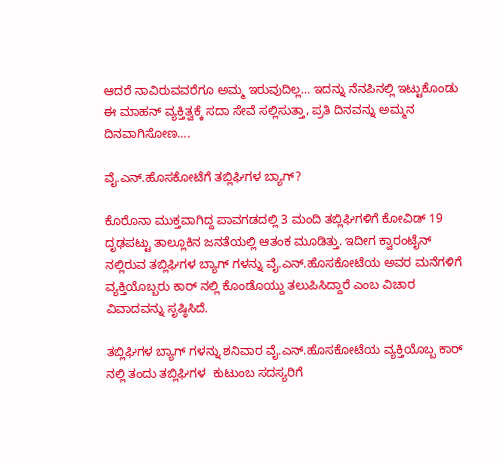ಆದರೆ ನಾವಿರುವವರೆಗೂ ಅಮ್ಮ ಇರುವುದಿಲ್ಲ… ಇದನ್ನು ನೆನಪಿನಲ್ಲಿ ಇಟ್ಟುಕೊಂಡು ಈ ಮಾಹನ್ ವ್ಯಕ್ತಿತ್ವಕ್ಕೆ ಸದಾ ಸೇವೆ ಸಲ್ಲಿಸುತ್ತಾ, ಪ್ರತಿ ದಿನವನ್ನು ಅಮ್ಮನ ದಿನವಾಗಿಸೋಣ….

ವೈ.ಎನ್.ಹೊಸಕೋಟೆಗೆ ತಬ್ಲಿಘಿಗಳ ಬ್ಯಾಗ್?

ಕೊರೊನಾ ಮುಕ್ತವಾಗಿದ್ದ ಪಾವಗಡದಲ್ಲಿ 3 ಮಂದಿ ತಬ್ಲಿಘಿಗಳಿಗೆ ಕೋವಿಡ್ 19 ದೃಢಪಟ್ಟು ತಾಲ್ಲೂಕಿನ ಜನತೆಯಲ್ಲಿ ಆತಂಕ ಮೂಡಿತ್ತು. ಇದೀಗ ಕ್ವಾರಂಟೈನ್ ನಲ್ಲಿರುವ ತಬ್ಲಿಘಿಗಳ ಬ್ಯಾಗ್ ಗಳನ್ನು ವೈ.ಎನ್.ಹೊಸಕೋಟೆಯ ಅವರ ಮನೆಗಳಿಗೆ ವ್ಯಕ್ತಿಯೊಬ್ಬರು ಕಾರ್ ನಲ್ಲಿ ಕೊಂಡೊಯ್ದು ತಲುಪಿಸಿದ್ದಾರೆ ಎಂಬ ವಿಚಾರ ವಿವಾದವನ್ನು ಸೃಷ್ಠಿಸಿದೆ.

ತಬ್ಲಿಘಿಗಳ ಬ್ಯಾಗ್ ಗಳನ್ನು ಶನಿವಾರ ವೈ.ಎನ್.ಹೊಸಕೋಟೆಯ ವ್ಯಕ್ತಿಯೊಬ್ಬ ಕಾರ್ ನಲ್ಲಿ ತಂದು ತಬ್ಲಿಘಿಗಳ  ಕುಟುಂಬ ಸದಸ್ಯರಿಗೆ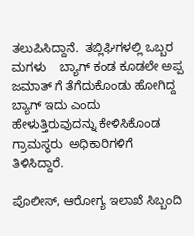ತಲುಪಿಸಿದ್ದಾನೆ.  ತಬ್ಲಿಘಿಗಳಲ್ಲಿ ಒಬ್ಬರ ಮಗಳು    ಬ್ಯಾಗ್ ಕಂಡ ಕೂಡಲೇ ಅಪ್ಪ ಜಮಾತ್ ಗೆ ತೆಗೆದುಕೊಂಡು ಹೋಗಿದ್ದ ಬ್ಯಾಗ್ ಇದು ಎಂದು ಹೇಳುತ್ತಿರುವುದನ್ನು ಕೇಳಿಸಿಕೊಂಡ  ಗ್ರಾಮಸ್ಥರು  ಅಧಿಕಾರಿಗಳಿಗೆ ತಿಳಿಸಿದ್ದಾರೆ.

ಪೊಲೀಸ್, ಆರೋಗ್ಯ ಇಲಾಖೆ ಸಿಬ್ಬಂದಿ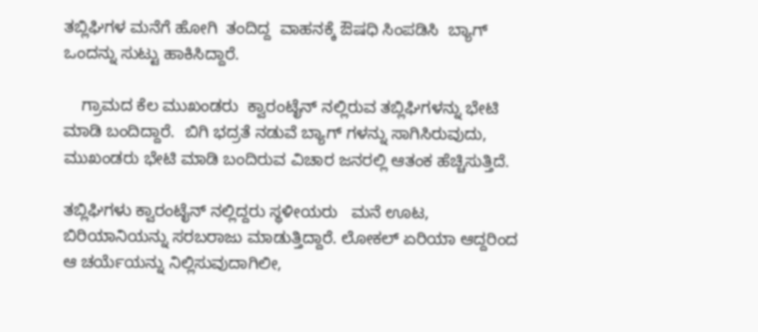ತಬ್ಲಿಘಿಗಳ ಮನೆಗೆ ಹೋಗಿ  ತಂದಿದ್ದ  ವಾಹನಕ್ಕೆ ಔಷಧಿ ಸಿಂಪಡಿಸಿ  ಬ್ಯಾಗ್ ಒಂದನ್ನು ಸುಟ್ಟು ಹಾಕಿಸಿದ್ದಾರೆ.

    ಗ್ರಾಮದ ಕೆಲ ಮುಖಂಡರು  ಕ್ವಾರಂಟೈನ್ ನಲ್ಲಿರುವ ತಬ್ಲಿಘಿಗಳನ್ನು ಭೇಟಿ ಮಾಡಿ ಬಂದಿದ್ದಾರೆ.  ಬಿಗಿ ಭದ್ರತೆ ನಡುವೆ ಬ್ಯಾಗ್ ಗಳನ್ನು ಸಾಗಿಸಿರುವುದು, ಮುಖಂಡರು ಭೇಟಿ ಮಾಡಿ ಬಂದಿರುವ ವಿಚಾರ ಜನರಲ್ಲಿ ಆತಂಕ ಹೆಚ್ಚಿಸುತ್ತಿದೆ.

ತಬ್ಲಿಘಿಗಳು ಕ್ವಾರಂಟೈನ್ ನಲ್ಲಿದ್ದರು ಸ್ಥಳೀಯರು   ಮನೆ ಊಟ, ಬಿರಿಯಾನಿಯನ್ನು ಸರಬರಾಜು ಮಾಡುತ್ತಿದ್ದಾರೆ. ಲೋಕಲ್ ಏರಿಯಾ ಆದ್ದರಿಂದ ಆ ಚರ್ಯೆಯನ್ನು ನಿಲ್ಲಿಸುವುದಾಗಿಲೀ,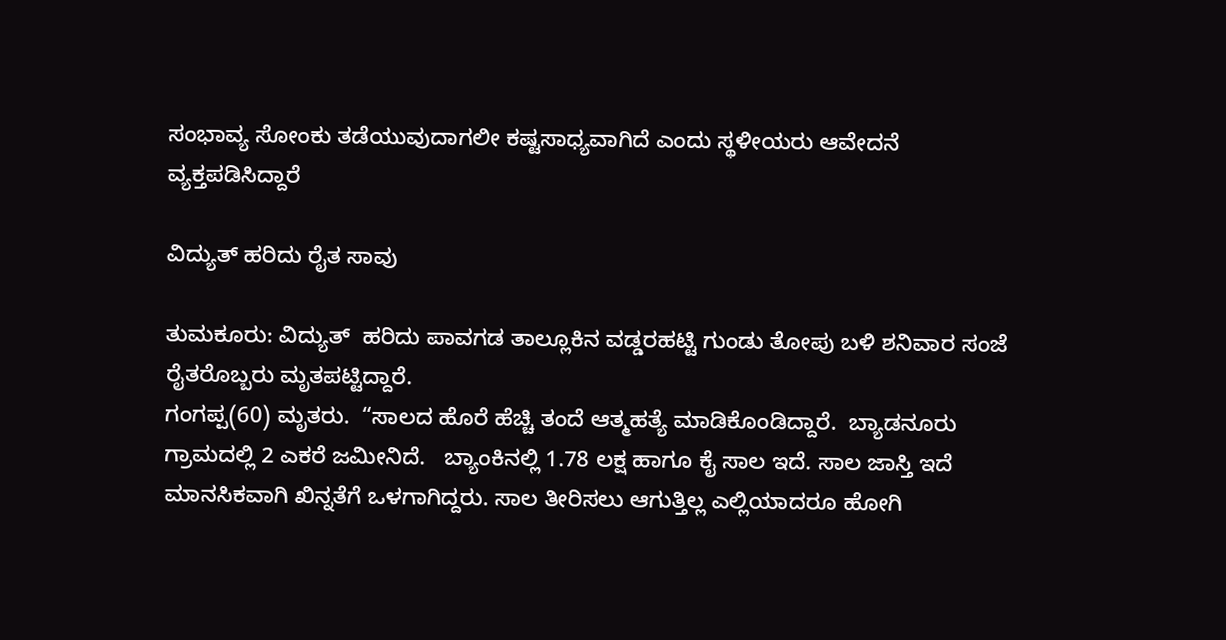ಸಂಭಾವ್ಯ ಸೋಂಕು ತಡೆಯುವುದಾಗಲೀ ಕಷ್ಟಸಾಧ್ಯವಾಗಿದೆ ಎಂದು ಸ್ಥಳೀಯರು ಆವೇದನೆ ವ್ಯಕ್ತಪಡಿಸಿದ್ದಾರೆ

ವಿದ್ಯುತ್ ಹರಿದು ರೈತ ಸಾವು

ತುಮಕೂರು: ವಿದ್ಯುತ್  ಹರಿದು ಪಾವಗಡ ತಾಲ್ಲೂಕಿನ ವಡ್ಡರಹಟ್ಟಿ ಗುಂಡು ತೋಪು ಬಳಿ ಶನಿವಾರ ಸಂಜೆ ರೈತರೊಬ್ಬರು ಮೃತಪಟ್ಟಿದ್ದಾರೆ.
ಗಂಗಪ್ಪ(60) ಮೃತರು.  “ಸಾಲದ ಹೊರೆ ಹೆಚ್ಚಿ ತಂದೆ ಆತ್ಮಹತ್ಯೆ ಮಾಡಿಕೊಂಡಿದ್ದಾರೆ.  ಬ್ಯಾಡನೂರು ಗ್ರಾಮದಲ್ಲಿ 2 ಎಕರೆ ಜಮೀನಿದೆ.   ಬ್ಯಾಂಕಿನಲ್ಲಿ 1.78 ಲಕ್ಷ ಹಾಗೂ ಕೈ ಸಾಲ ಇದೆ. ಸಾಲ ಜಾಸ್ತಿ ಇದೆ ಮಾನಸಿಕವಾಗಿ ಖಿನ್ನತೆಗೆ ಒಳಗಾಗಿದ್ದರು. ಸಾಲ ತೀರಿಸಲು ಆಗುತ್ತಿಲ್ಲ ಎಲ್ಲಿಯಾದರೂ ಹೋಗಿ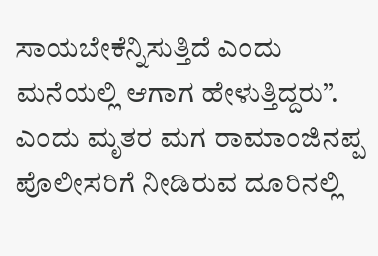ಸಾಯಬೇಕೆನ್ನಿಸುತ್ತಿದೆ ಎಂದು ಮನೆಯಲ್ಲಿ ಆಗಾಗ ಹೇಳುತ್ತಿದ್ದರು”.  ಎಂದು ಮೃತರ ಮಗ ರಾಮಾಂಜಿನಪ್ಪ ಪೊಲೀಸರಿಗೆ ನೀಡಿರುವ ದೂರಿನಲ್ಲಿ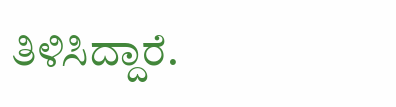ತಿಳಿಸಿದ್ದಾರೆ.